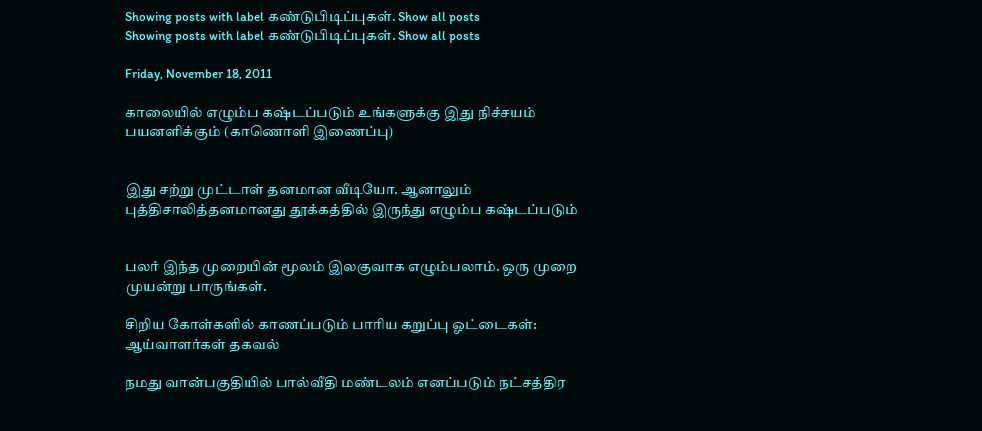Showing posts with label கண்டுபிடிப்புகள். Show all posts
Showing posts with label கண்டுபிடிப்புகள். Show all posts

Friday, November 18, 2011

காலையில் எழும்ப கஷ்டப்படும் உங்களுக்கு இது நிச்சயம் பயனளிக்கும் (காணொளி இணைப்பு)


இது சற்று முட்டாள் தனமான வீடியோ. ஆனாலும் புத்திசாலித்தனமானது தூக்கத்தில் இருந்து எழும்ப கஷ்டப்படும்


பலர் இந்த முறையின் மூலம் இலகுவாக எழும்பலாம். ஒரு முறை முயன்று பாருங்கள்.

சிறிய கோள்களில் காணப்படும் பாரிய கறுப்பு ஓட்டைகள்: ஆய்வாளர்கள் தகவல்

நமது வான்பகுதியில் பால்வீதி மண்டலம் எனப்படும் நட்சத்திர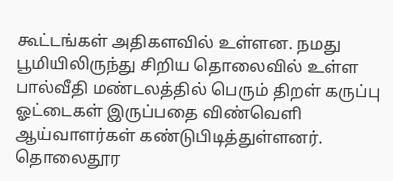கூட்டங்கள் அதிகளவில் உள்ளன. நமது பூமியிலிருந்து சிறிய தொலைவில் உள்ள பால்வீதி மண்டலத்தில் பெரும் திறள் கருப்பு ஓட்டைகள் இருப்பதை விண்வெளி ஆய்வாளர்கள் கண்டுபிடித்துள்ளனர். தொலைதூர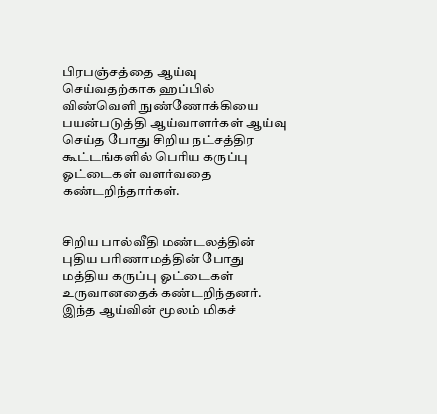பிரபஞ்சத்தை ஆய்வு செய்வதற்காக ஹப்பில் விண்வெளி நுண்ணோக்கியை பயன்படுத்தி ஆய்வாளர்கள் ஆய்வு செய்த போது சிறிய நட்சத்திர கூட்டங்களில் பெரிய கருப்பு ஓட்டைகள் வளர்வதை கண்டறிந்தார்கள்.


சிறிய பால்வீதி மண்டலத்தின் புதிய பரிணாமத்தின் போது மத்திய கருப்பு ஓட்டைகள் உருவானதைக் கண்டறிந்தனர். இந்த ஆய்வின் மூலம் மிகச்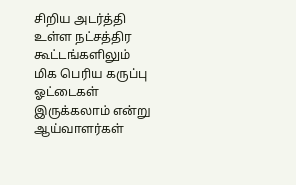சிறிய அடர்த்தி உள்ள நட்சத்திர கூட்டங்களிலும் மிக பெரிய கருப்பு ஓட்டைகள் இருக்கலாம் என்று ஆய்வாளர்கள்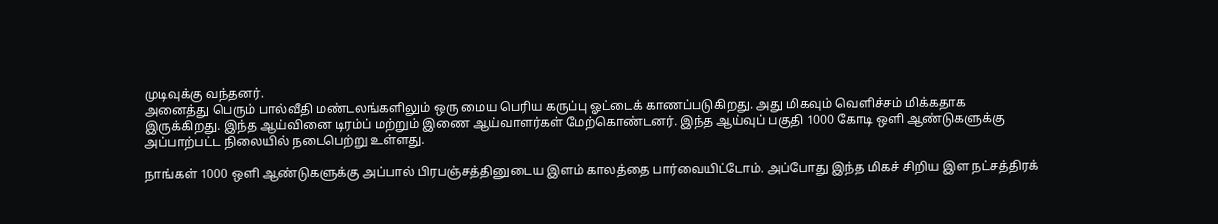முடிவுக்கு வந்தனர்.
அனைத்து பெரும் பால்வீதி மண்டலங்களிலும் ஒரு மைய பெரிய கருப்பு ஓட்டைக் காணப்படுகிறது. அது மிகவும் வெளிச்சம் மிக்கதாக இருக்கிறது. இந்த ஆய்வினை டிரம்ப் மற்றும் இணை ஆய்வாளர்கள் மேற்கொண்டனர். இந்த ஆய்வுப் பகுதி 1000 கோடி ஒளி ஆண்டுகளுக்கு அப்பாற்பட்ட நிலையில் நடைபெற்று உள்ளது.

நாங்கள் 1000 ஒளி ஆண்டுகளுக்கு அப்பால் பிரபஞ்சத்தினுடைய இளம் காலத்தை பார்வையிட்டோம். அப்போது இந்த மிகச் சிறிய இள நட்சத்திரக்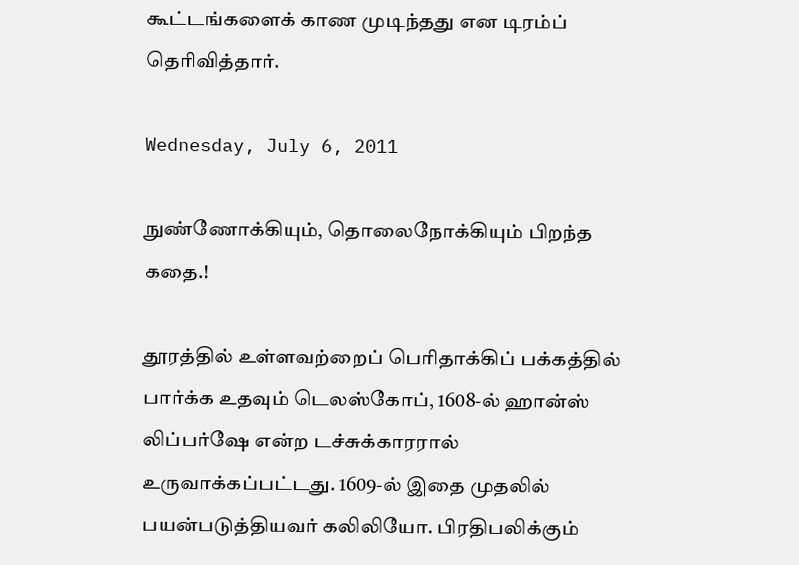கூட்டங்களைக் காண முடிந்தது என டிரம்ப் தெரிவித்தார்.

Wednesday, July 6, 2011

நுண்ணோக்கியும், தொலைநோக்கியும் பிறந்த கதை.!

தூரத்தில் உள்ளவற்றைப் பெரிதாக்கிப் பக்கத்தில் பார்க்க உதவும் டெலஸ்கோப், 1608-ல் ஹான்ஸ் லிப்பர்ஷே என்ற டச்சுக்காரரால் உருவாக்கப்பட்டது. 1609-ல் இதை முதலில் பயன்படுத்தியவர் கலிலியோ. பிரதிபலிக்கும்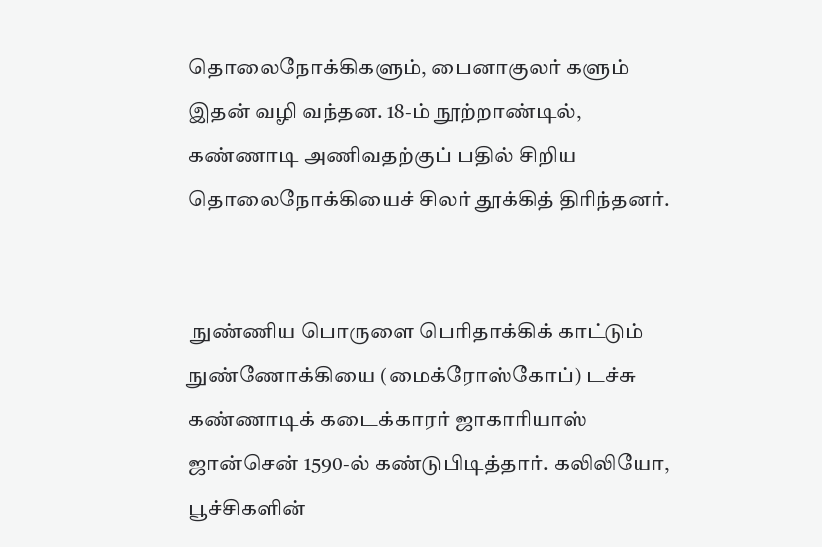தொலைநோக்கிகளும், பைனாகுலர் களும் இதன் வழி வந்தன. 18-ம் நூற்றாண்டில், கண்ணாடி அணிவதற்குப் பதில் சிறிய தொலைநோக்கியைச் சிலர் தூக்கித் திரிந்தனர்.


 நுண்ணிய பொருளை பெரிதாக்கிக் காட்டும் நுண்ணோக்கியை (மைக்ரோஸ்கோப்) டச்சு கண்ணாடிக் கடைக்காரர் ஜாகாரியாஸ் ஜான்சென் 1590-ல் கண்டுபிடித்தார். கலிலியோ, பூச்சிகளின்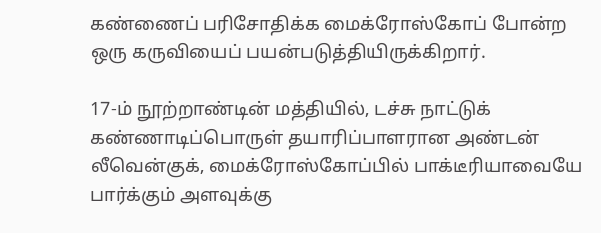கண்ணைப் பரிசோதிக்க மைக்ரோஸ்கோப் போன்ற ஒரு கருவியைப் பயன்படுத்தியிருக்கிறார்.

17-ம் நூற்றாண்டின் மத்தியில், டச்சு நாட்டுக் கண்ணாடிப்பொருள் தயாரிப்பாளரான அண்டன் லீவென்குக், மைக்ரோஸ்கோப்பில் பாக்டீரியாவையே பார்க்கும் அளவுக்கு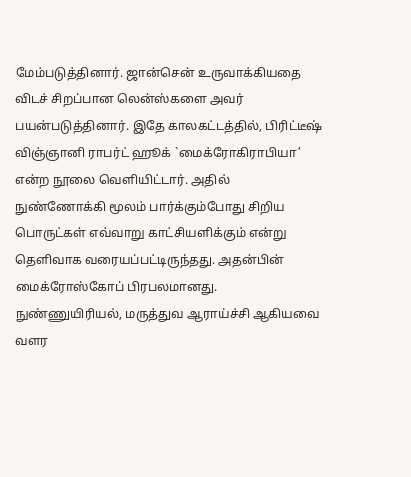மேம்படுத்தினார். ஜான்சென் உருவாக்கியதை விடச் சிறப்பான லென்ஸ்களை அவர் பயன்படுத்தினார். இதே காலகட்டத்தில், பிரிட்டீஷ் விஞ்ஞானி ராபர்ட் ஹூக் `மைக்ரோகிராபியா’ என்ற நூலை வெளியிட்டார். அதில் நுண்ணோக்கி மூலம் பார்க்கும்போது சிறிய பொருட்கள் எவ்வாறு காட்சியளிக்கும் என்று தெளிவாக வரையப்பட்டிருந்தது. அதன்பின் மைக்ரோஸ்கோப் பிரபலமானது. நுண்ணுயிரியல், மருத்துவ ஆராய்ச்சி ஆகியவை வளர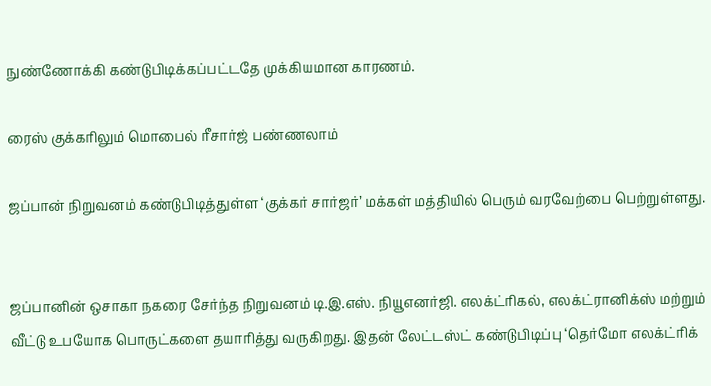நுண்ணோக்கி கண்டுபிடிக்கப்பட்டதே முக்கியமான காரணம்.

ரைஸ் குக்கரிலும் மொபைல் ரீசார்ஜ் பண்ணலாம்

ஜப்பான் நிறுவனம் கண்டுபிடித்துள்ள ‘குக்கர் சார்ஜர்’ மக்கள் மத்தியில் பெரும் வரவேற்பை பெற்றுள்ளது.


ஜப்பானின் ஒசாகா நகரை சேர்ந்த நிறுவனம் டி.இ.எஸ். நியூஎனர்ஜி. எலக்ட்ரிகல், எலக்ட்ரானிக்ஸ் மற்றும் வீட்டு உபயோக பொருட்களை தயாரித்து வருகிறது. இதன் லேட்டஸ்ட் கண்டுபிடிப்பு ‘தெர்மோ எலக்ட்ரிக்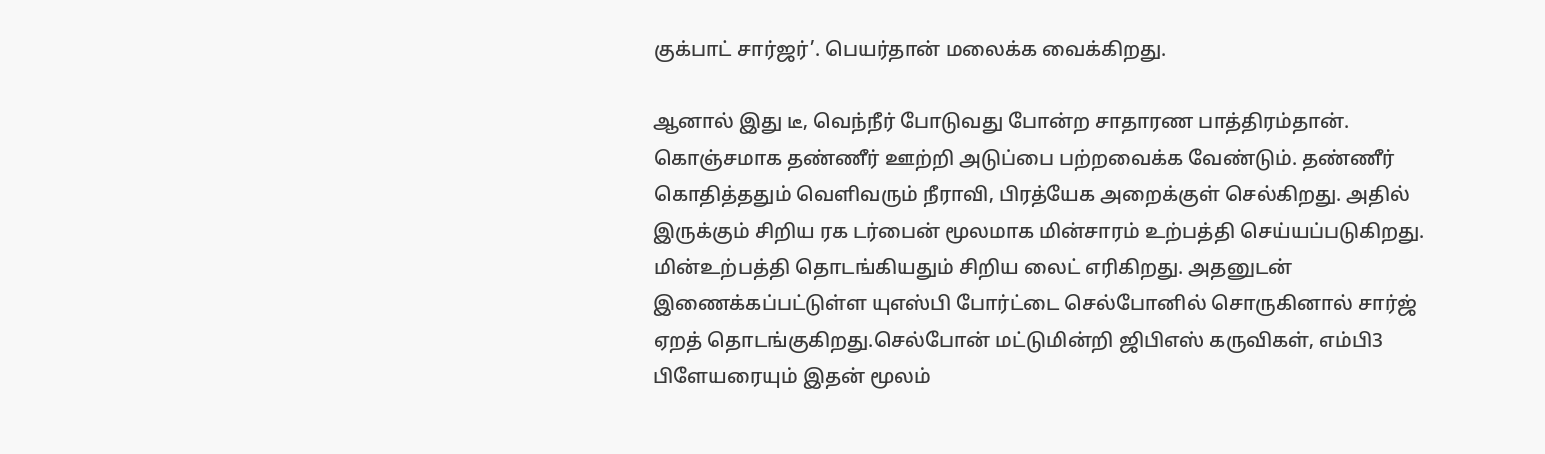குக்பாட் சார்ஜர்’. பெயர்தான் மலைக்க வைக்கிறது.

ஆனால் இது டீ, வெந்நீர் போடுவது போன்ற சாதாரண பாத்திரம்தான். கொஞ்சமாக தண்ணீர் ஊற்றி அடுப்பை பற்றவைக்க வேண்டும். தண்ணீர் கொதித்ததும் வெளிவரும் நீராவி, பிரத்யேக அறைக்குள் செல்கிறது. அதில் இருக்கும் சிறிய ரக டர்பைன் மூலமாக மின்சாரம் உற்பத்தி செய்யப்படுகிறது. மின்உற்பத்தி தொடங்கியதும் சிறிய லைட் எரிகிறது. அதனுடன் இணைக்கப்பட்டுள்ள யுஎஸ்பி போர்ட்டை செல்போனில் சொருகினால் சார்ஜ் ஏறத் தொடங்குகிறது.செல்போன் மட்டுமின்றி ஜிபிஎஸ் கருவிகள், எம்பி3 பிளேயரையும் இதன் மூலம்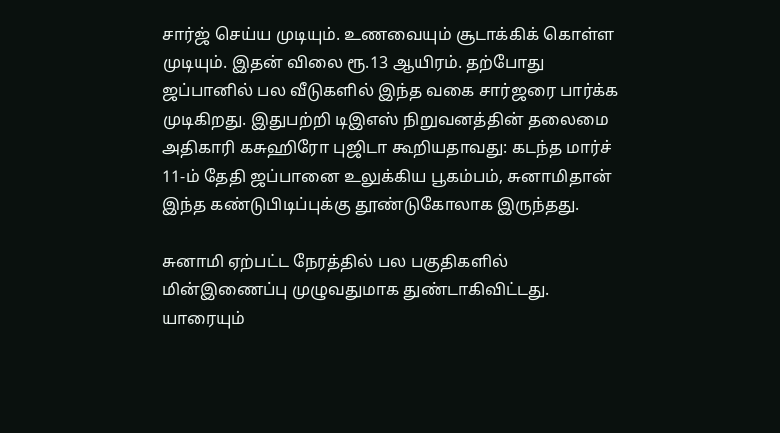சார்ஜ் செய்ய முடியும். உணவையும் சூடாக்கிக் கொள்ள முடியும். இதன் விலை ரூ.13 ஆயிரம். தற்போது ஜப்பானில் பல வீடுகளில் இந்த வகை சார்ஜரை பார்க்க முடிகிறது. இதுபற்றி டிஇஎஸ் நிறுவனத்தின் தலைமை அதிகாரி கசுஹிரோ புஜிடா கூறியதாவது: கடந்த மார்ச் 11-ம் தேதி ஜப்பானை உலுக்கிய பூகம்பம், சுனாமிதான் இந்த கண்டுபிடிப்புக்கு தூண்டுகோலாக இருந்தது.

சுனாமி ஏற்பட்ட நேரத்தில் பல பகுதிகளில் மின்இணைப்பு முழுவதுமாக துண்டாகிவிட்டது. யாரையும்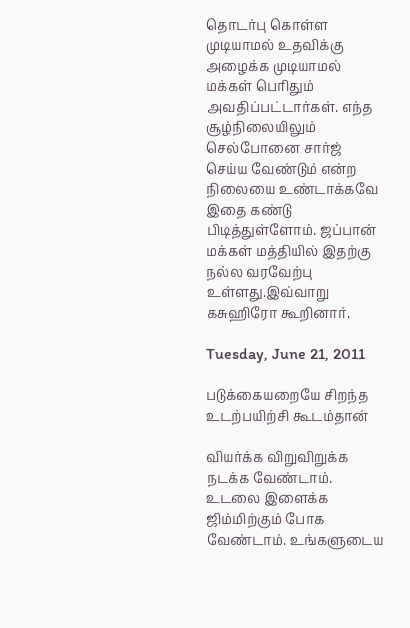தொடர்பு கொள்ள முடியாமல் உதவிக்கு அழைக்க முடியாமல் மக்கள் பெரிதும் அவதிப்பட்டார்கள். எந்த சூழ்நிலையிலும் செல்போனை சார்ஜ் செய்ய வேண்டும் என்ற நிலையை உண்டாக்கவே இதை கண்டு பிடித்துள்ளோம். ஜப்பான் மக்கள் மத்தியில் இதற்கு நல்ல வரவேற்பு உள்ளது.இவ்வாறு கசுஹிரோ கூறினார்.

Tuesday, June 21, 2011

படுக்கையறையே சிறந்த உடற்பயிற்சி கூடம்தான்

வியர்க்க விறுவிறுக்க நடக்க வேண்டாம். உடலை இளைக்க ஜிம்மிற்கும் போக வேண்டாம். உங்களுடைய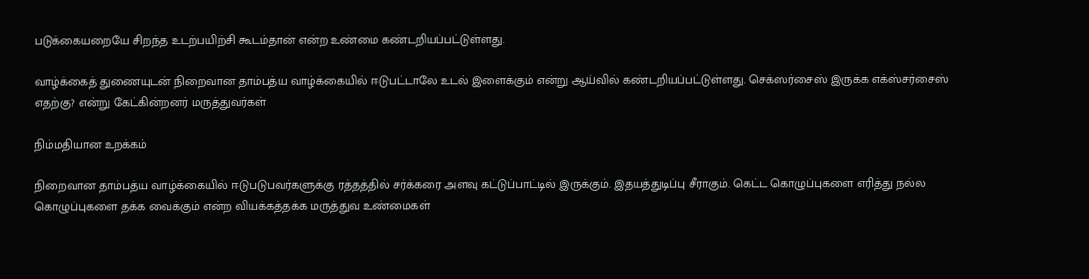படுக்கையறையே சிறந்த உடற்பயிற்சி கூடம்தான் என்ற உண்மை கண்டறியப்பட்டுள்ளது.

வாழ்க்கைத் துணையுடன் நிறைவான தாம்பத்ய வாழ்க்கையில் ஈடுபட்டாலே உடல் இளைக்கும் என்று ஆய்வில் கண்டறியப்பட்டுள்ளது. செக்ஸர்சைஸ் இருக்க எக்ஸ்சர்சைஸ் எதற்கு? என்று கேட்கின்றனர் மருத்துவர்கள்

நிம்மதியான உறக்கம்

நிறைவான தாம்பத்ய வாழ்க்கையில் ஈடுபடுபவர்களுக்கு ரத்தத்தில் சர்க்கரை அளவு கட்டுப்பாட்டில் இருக்கும். இதயத்துடிப்பு சீராகும். கெட்ட கொழுப்புகளை எரித்து நல்ல கொழுப்புகளை தக்க வைக்கும் என்ற வியக்கத்தக்க மருத்துவ உண்மைகள்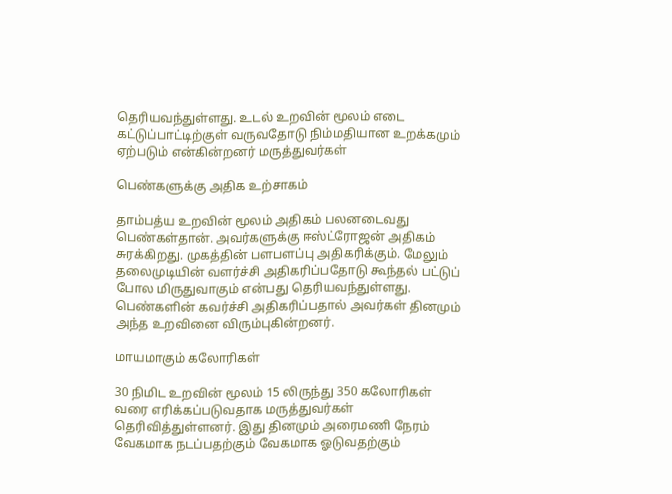தெரியவந்துள்ளது. உடல் உறவின் மூலம் எடை கட்டுப்பாட்டிற்குள் வருவதோடு நிம்மதியான உறக்கமும் ஏற்படும் என்கின்றனர் மருத்துவர்கள்

பெண்களுக்கு அதிக உற்சாகம்

தாம்பத்ய உறவின் மூலம் அதிகம் பலனடைவது பெண்கள்தான். அவர்களுக்கு ஈஸ்ட்ரோஜன் அதிகம் சுரக்கிறது. முகத்தின் பளபளப்பு அதிகரிக்கும். மேலும் தலைமுடியின் வளர்ச்சி அதிகரிப்பதோடு கூந்தல் பட்டுப் போல மிருதுவாகும் என்பது தெரியவந்துள்ளது. பெண்களின் கவர்ச்சி அதிகரிப்பதால் அவர்கள் தினமும் அந்த உறவினை விரும்புகின்றனர்.

மாயமாகும் கலோரிகள்

30 நிமிட உறவின் மூலம் 15 லிருந்து 350 கலோரிகள் வரை எரிக்கப்படுவதாக மருத்துவர்கள் தெரிவித்துள்ளனர். இது தினமும் அரைமணி நேரம் வேகமாக நடப்பதற்கும் வேகமாக ஓடுவதற்கும்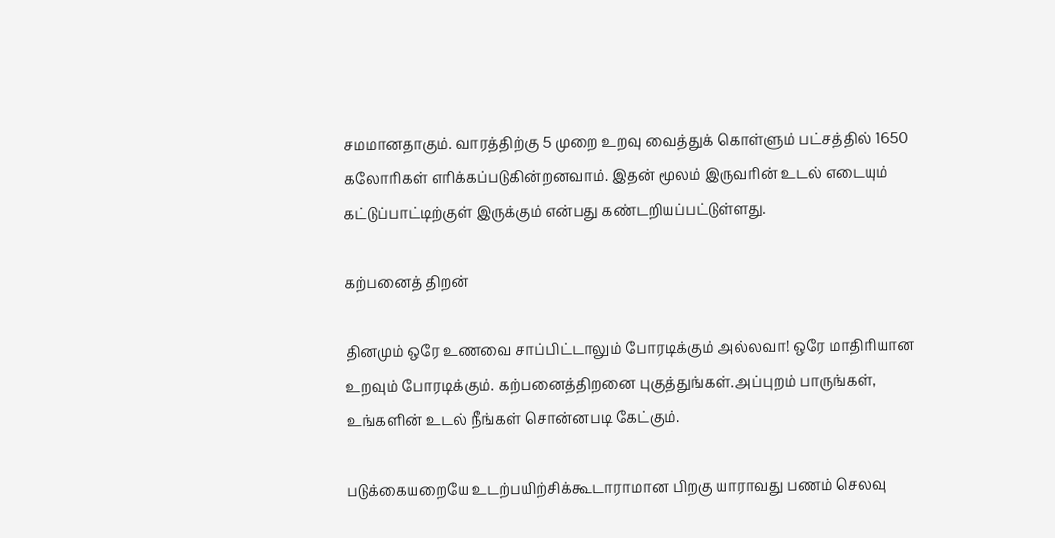சமமானதாகும். வாரத்திற்கு 5 முறை உறவு வைத்துக் கொள்ளும் பட்சத்தில் 1650 கலோரிகள் எரிக்கப்படுகின்றனவாம். இதன் மூலம் இருவரின் உடல் எடையும் கட்டுப்பாட்டிற்குள் இருக்கும் என்பது கண்டறியப்பட்டுள்ளது.

கற்பனைத் திறன்

தினமும் ஒரே உணவை சாப்பிட்டாலும் போரடிக்கும் அல்லவா! ஒரே மாதிரியான உறவும் போரடிக்கும். கற்பனைத்திறனை புகுத்துங்கள்.அப்புறம் பாருங்கள், உங்களின் உடல் நீங்கள் சொன்னபடி கேட்கும்.

படுக்கையறையே உடற்பயிற்சிக்கூடாராமான பிறகு யாராவது பணம் செலவு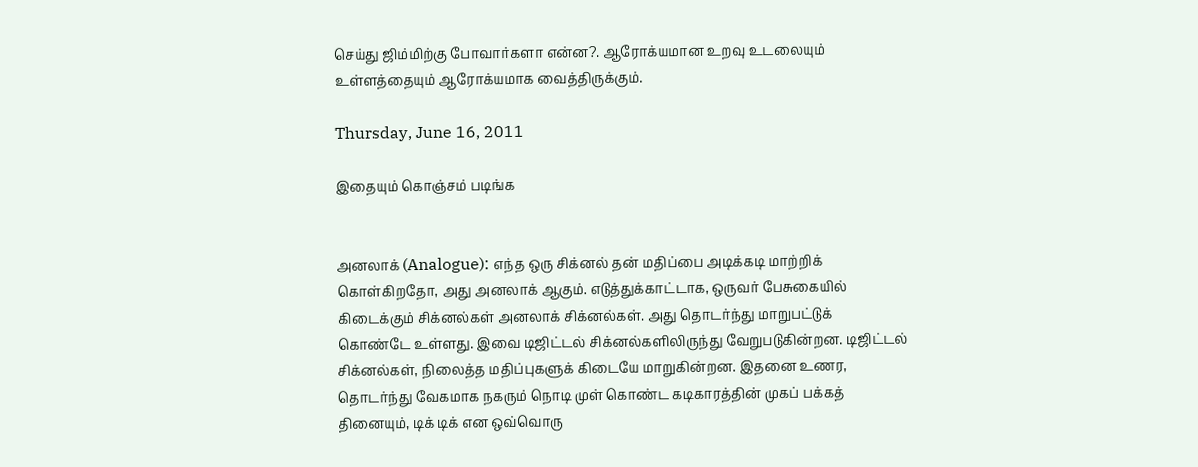செய்து ஜிம்மிற்கு போவார்களா என்ன?. ஆரோக்யமான உறவு உடலையும் உள்ளத்தையும் ஆரோக்யமாக வைத்திருக்கும்.

Thursday, June 16, 2011

இதையும் கொஞ்சம் படிங்க


அனலாக் (Analogue): எந்த ஒரு சிக்னல் தன் மதிப்பை அடிக்கடி மாற்றிக் கொள்கிறதோ, அது அனலாக் ஆகும். எடுத்துக்காட்டாக, ஒருவர் பேசுகையில் கிடைக்கும் சிக்னல்கள் அனலாக் சிக்னல்கள். அது தொடர்ந்து மாறுபட்டுக் கொண்டே உள்ளது. இவை டிஜிட்டல் சிக்னல்களிலிருந்து வேறுபடுகின்றன. டிஜிட்டல் சிக்னல்கள், நிலைத்த மதிப்புகளுக் கிடையே மாறுகின்றன. இதனை உணர, தொடர்ந்து வேகமாக நகரும் நொடி முள் கொண்ட கடிகாரத்தின் முகப் பக்கத் தினையும், டிக் டிக் என ஒவ்வொரு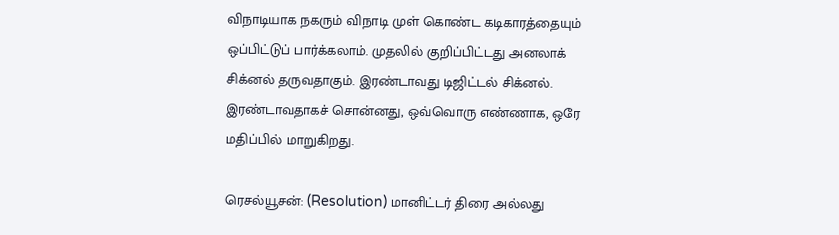விநாடியாக நகரும் விநாடி முள் கொண்ட கடிகாரத்தையும் ஒப்பிட்டுப் பார்க்கலாம். முதலில் குறிப்பிட்டது அனலாக் சிக்னல் தருவதாகும். இரண்டாவது டிஜிட்டல் சிக்னல். இரண்டாவதாகச் சொன்னது, ஒவ்வொரு எண்ணாக, ஒரே மதிப்பில் மாறுகிறது.

ரெசல்யூசன்: (Resolution) மானிட்டர் திரை அல்லது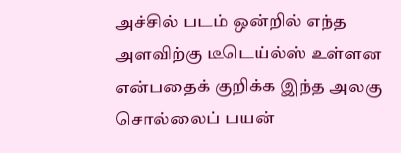அச்சில் படம் ஒன்றில் எந்த அளவிற்கு டீடெய்ல்ஸ் உள்ளன என்பதைக் குறிக்க இந்த அலகு சொல்லைப் பயன்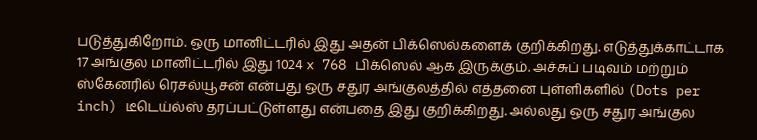படுத்துகிறோம். ஒரு மானிட்டரில் இது அதன் பிக்ஸெல்களைக் குறிக்கிறது. எடுத்துக்காட்டாக 17 அங்குல மானிட்டரில் இது 1024 x 768 பிக்ஸெல் ஆக இருக்கும். அச்சுப் படிவம் மற்றும் ஸ்கேனரில் ரெசல்யூசன் என்பது ஒரு சதுர அங்குலத்தில் எத்தனை புள்ளிகளில் (Dots per inch) டீடெய்ல்ஸ் தரப்பட்டுள்ளது என்பதை இது குறிக்கிறது. அல்லது ஒரு சதுர அங்குல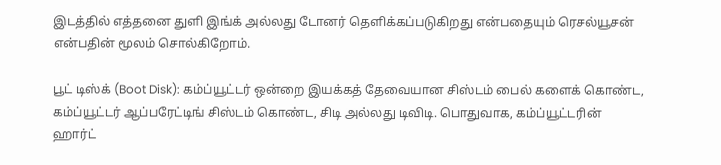இடத்தில் எத்தனை துளி இங்க் அல்லது டோனர் தெளிக்கப்படுகிறது என்பதையும் ரெசல்யூசன் என்பதின் மூலம் சொல்கிறோம்.

பூட் டிஸ்க் (Boot Disk): கம்ப்யூட்டர் ஒன்றை இயக்கத் தேவையான சிஸ்டம் பைல் களைக் கொண்ட, கம்ப்யூட்டர் ஆப்பரேட்டிங் சிஸ்டம் கொண்ட, சிடி அல்லது டிவிடி. பொதுவாக, கம்ப்யூட்டரின் ஹார்ட்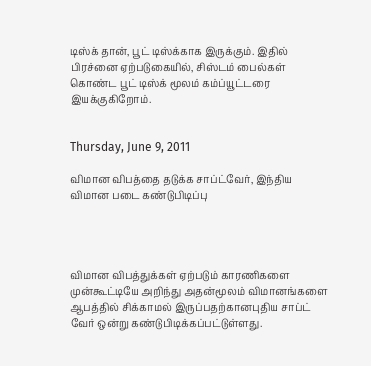டிஸ்க் தான், பூட் டிஸ்க்காக இருக்கும். இதில் பிரச்னை ஏற்படுகையில், சிஸ்டம் பைல்கள் கொண்ட பூட் டிஸ்க் மூலம் கம்ப்யூட்டரை இயக்குகிறோம்.


Thursday, June 9, 2011

விமான விபத்தை தடுக்க சாப்ட்வேர், இந்திய விமான படை கண்டுபிடிப்பு




விமான விபத்துக்கள் ஏற்படும் காரணிகளை முன்கூட்டியே அறிந்து அதன்மூலம் விமானங்களை ஆபத்தில் சிக்காமல் இருப்பதற்கானபுதிய சாப்ட் வேர் ஒன்று கண்டுபிடிக்கப்பட்டுள்ளது.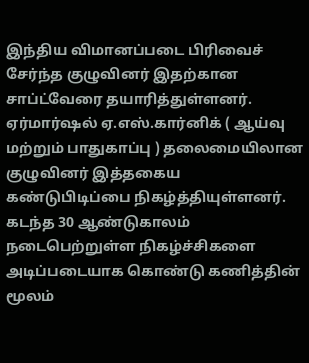இந்திய விமானப்படை பிரிவைச் சேர்ந்த குழுவினர் இதற்கான சாப்ட்வேரை தயாரித்துள்ளனர். ஏர்மார்ஷல் ஏ.எஸ்.கார்னிக் ( ஆய்வு மற்றும் பாதுகாப்பு ) தலைமையிலான குழுவினர் இத்தகைய கண்டுபிடிப்பை நிகழ்த்தியுள்ளனர்.
கடந்த 30 ஆண்டுகாலம் நடைபெற்றுள்ள நிகழ்ச்சிகளை அடிப்படையாக கொண்டு கணித்தின் மூலம்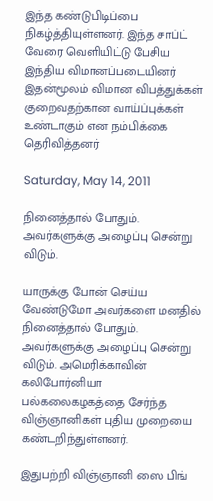இந்த கண்டுபிடிப்பை நிகழ்த்தியுள்ளனர். இந்த சாப்ட் வேரை வெளியிட்டு பேசிய இந்திய விமானப்படையினர் இதன்மூலம் விமான விபத்துக்கள் குறைவதற்கான வாய்ப்புக்கள் உண்டாகும் என நம்பிக்கை தெரிவித்தனர்

Saturday, May 14, 2011

நினைத்தால் போதும். அவர்களுக்கு அழைப்பு சென்று விடும்.

யாருக்கு போன் செய்ய வேண்டுமோ அவர்களை மனதில் நினைத்தால் போதும். அவர்களுக்கு அழைப்பு சென்று விடும். அமெரிக்காவின் கலிபோர்னியா பல்கலைகழகத்தை சேர்ந்த விஞ்ஞானிகள் புதிய முறையை கண்டறிந்துள்ளனர்.

இதுபற்றி விஞ்ஞானி ஸை பிங்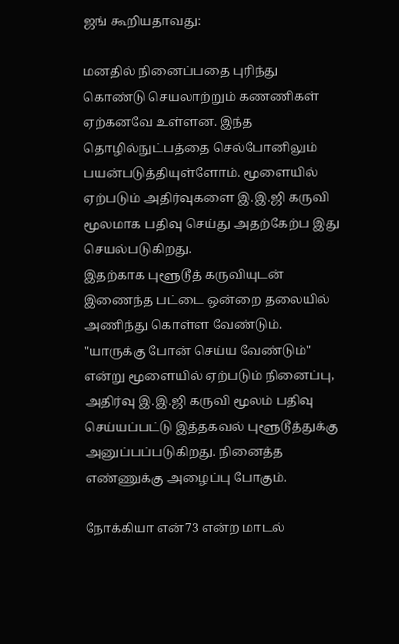ஜங் கூறியதாவது:

மனதில் நினைப்பதை புரிந்து கொண்டு செயலாற்றும் கணணிகள் ஏற்கனவே உள்ளன. இந்த தொழில்நுட்பத்தை செல்போனிலும் பயன்படுத்தியுள்ளோம். மூளையில் ஏற்படும் அதிர்வுகளை இ.இ.ஜி கருவி மூலமாக பதிவு செய்து அதற்கேற்ப இது செயல்படுகிறது.
இதற்காக புளூடூத் கருவியுடன் இணைந்த பட்டை ஒன்றை தலையில் அணிந்து கொள்ள வேண்டும். "யாருக்கு போன் செய்ய வேண்டும்" என்று மூளையில் ஏற்படும் நினைப்பு, அதிர்வு இ.இ.ஜி கருவி மூலம் பதிவு செய்யப்பட்டு இத்தகவல் புளூடூத்துக்கு அனுப்பப்படுகிறது. நினைத்த எண்ணுக்கு அழைப்பு போகும்.

நோக்கியா என்73 என்ற மாடல்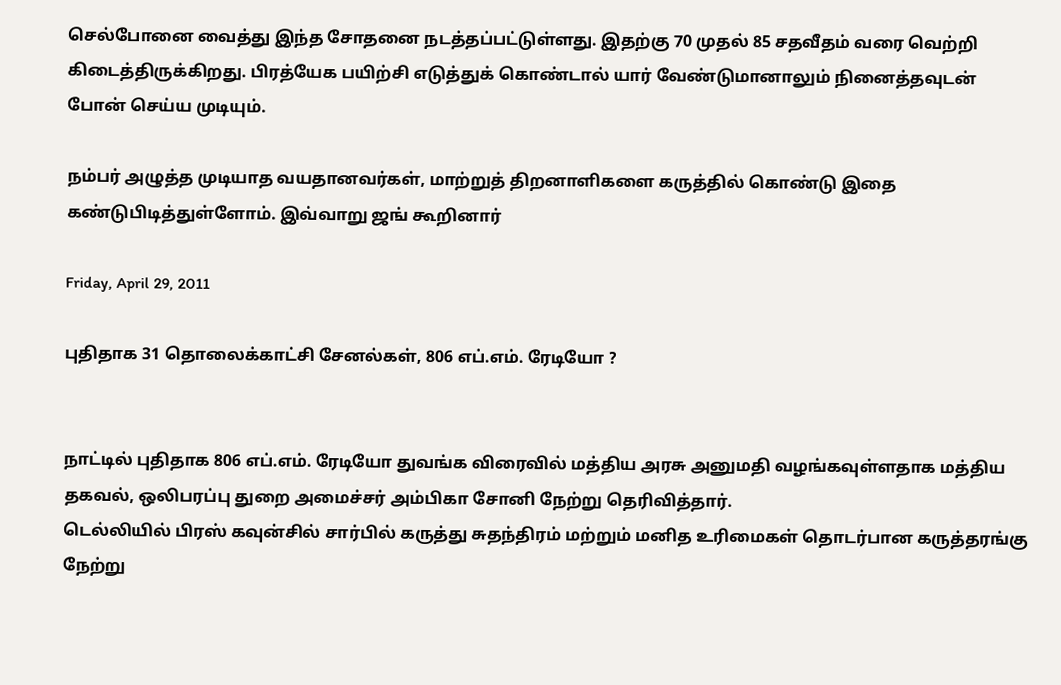செல்போனை வைத்து இந்த சோதனை நடத்தப்பட்டுள்ளது. இதற்கு 70 முதல் 85 சதவீதம் வரை வெற்றி கிடைத்திருக்கிறது. பிரத்யேக பயிற்சி எடுத்துக் கொண்டால் யார் வேண்டுமானாலும் நினைத்தவுடன் போன் செய்ய முடியும்.

நம்பர் அழுத்த முடியாத வயதானவர்கள், மாற்றுத் திறனாளிகளை கருத்தில் கொண்டு இதை கண்டுபிடித்துள்ளோம். இவ்வாறு ஜங் கூறினார்

Friday, April 29, 2011

புதிதாக 31 தொலைக்காட்சி சேனல்கள், 806 எப்.எம். ரேடியோ ?


நாட்டில் புதிதாக 806 எப்.எம். ரேடியோ துவங்க விரைவில் மத்திய அரசு அனுமதி வழங்கவுள்ளதாக மத்திய தகவல், ஒலிபரப்பு துறை அமைச்சர் அம்பிகா சோனி நேற்று தெரிவித்தார்.
டெல்லியில் பிரஸ் கவுன்சில் சார்பில் கருத்து சுதந்திரம் மற்றும் மனித உரிமைகள் தொடர்பான கருத்தரங்கு நேற்று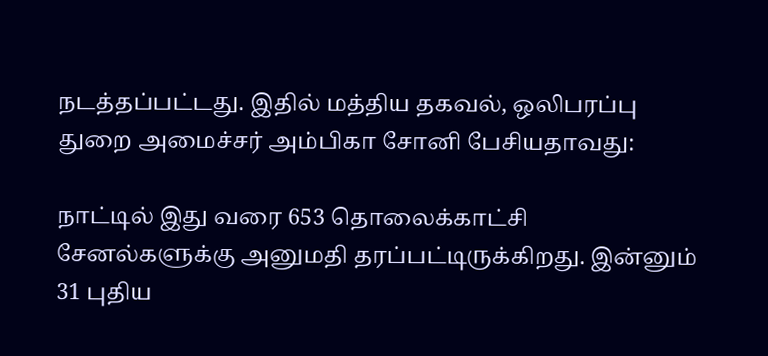நடத்தப்பட்டது. இதில் மத்திய தகவல், ஒலிபரப்பு துறை அமைச்சர் அம்பிகா சோனி பேசியதாவது:

நாட்டில் இது வரை 653 தொலைக்காட்சி சேனல்களுக்கு அனுமதி தரப்பட்டிருக்கிறது. இன்னும் 31 புதிய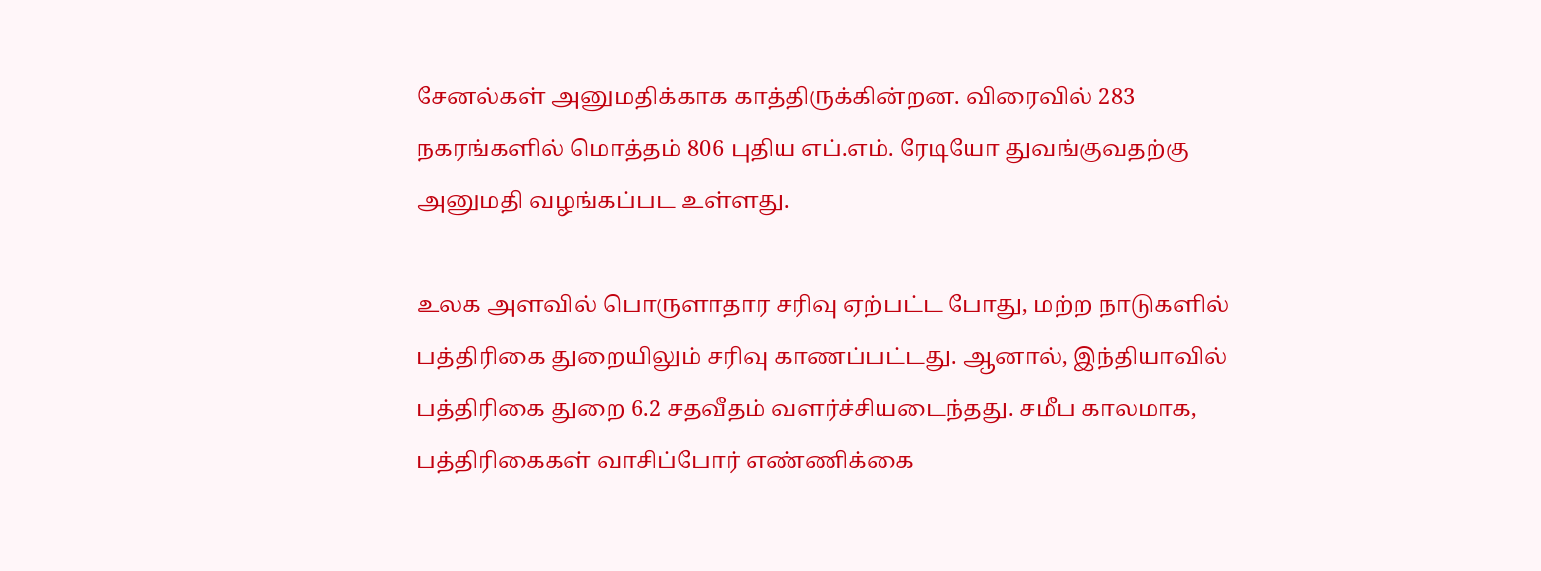சேனல்கள் அனுமதிக்காக காத்திருக்கின்றன. விரைவில் 283 நகரங்களில் மொத்தம் 806 புதிய எப்.எம். ரேடியோ துவங்குவதற்கு அனுமதி வழங்கப்பட உள்ளது.

உலக அளவில் பொருளாதார சரிவு ஏற்பட்ட போது, மற்ற நாடுகளில் பத்திரிகை துறையிலும் சரிவு காணப்பட்டது. ஆனால், இந்தியாவில் பத்திரிகை துறை 6.2 சதவீதம் வளர்ச்சியடைந்தது. சமீப காலமாக, பத்திரிகைகள் வாசிப்போர் எண்ணிக்கை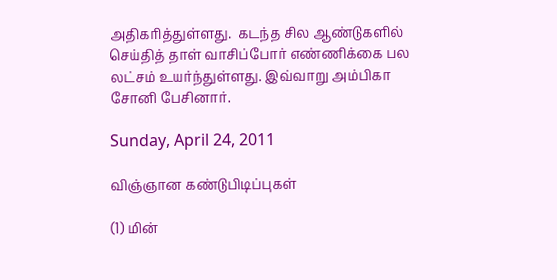அதிகரித்துள்ளது.  கடந்த சில ஆண்டுகளில் செய்தித் தாள் வாசிப்போர் எண்ணிக்கை பல லட்சம் உயர்ந்துள்ளது. இவ்வாறு அம்பிகா சோனி பேசினார்.

Sunday, April 24, 2011

விஞ்ஞான கண்டுபிடிப்புகள்

(1) மின்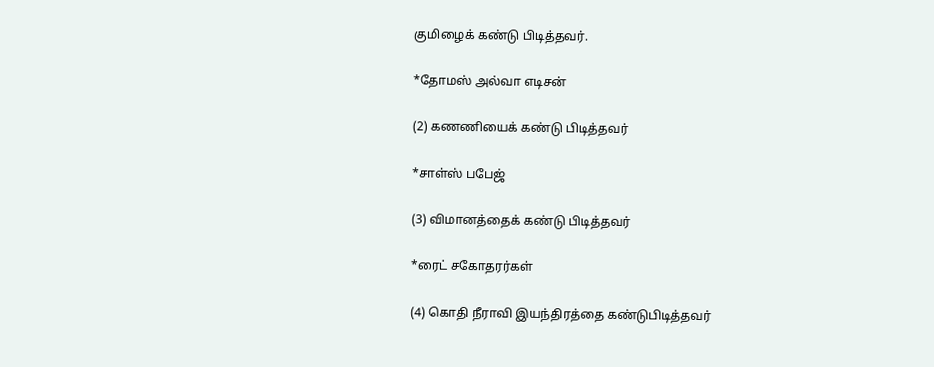குமிழைக் கண்டு பிடித்தவர்.

*தோமஸ் அல்வா எடிசன்

(2) கணணியைக் கண்டு பிடித்தவர்

*சாள்ஸ் பபேஜ்

(3) விமானத்தைக் கண்டு பிடித்தவர்

*ரைட் சகோதரர்கள்

(4) கொதி நீராவி இயந்திரத்தை கண்டுபிடித்தவர்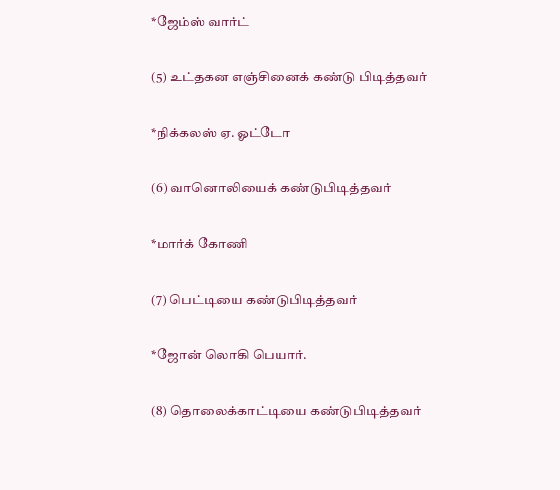*ஜேம்ஸ் வார்ட்

(5) உட்தகன எஞ்சினைக் கண்டு பிடித்தவர்

*நிக்கலஸ் ஏ. ஓட்டோ

(6) வானொலியைக் கண்டுபிடித்தவர்

*மார்க் கோணி

(7) பெட்டியை கண்டுபிடித்தவர்

*ஜோன் லொகி பெயார்.

(8) தொலைக்காட்டியை கண்டுபிடித்தவர்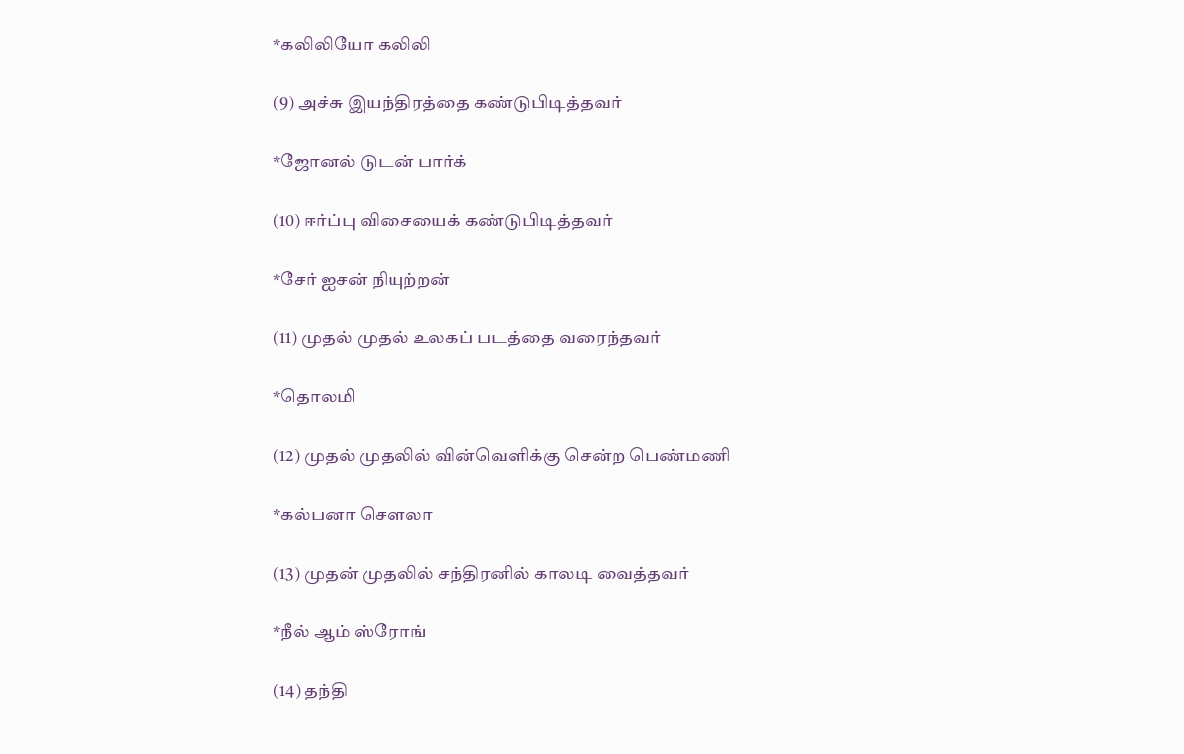*கலிலியோ கலிலி

(9) அச்சு இயந்திரத்தை கண்டுபிடித்தவர்

*ஜோனல் டுடன் பார்க்

(10) ஈர்ப்பு விசையைக் கண்டுபிடித்தவர்

*சேர் ஐசன் நியுற்றன்

(11) முதல் முதல் உலகப் படத்தை வரைந்தவர்

*தொலமி

(12) முதல் முதலில் வின்வெளிக்கு சென்ற பெண்மணி

*கல்பனா செளலா

(13) முதன் முதலில் சந்திரனில் காலடி வைத்தவர்

*நீல் ஆம் ஸ்ரோங்

(14) தந்தி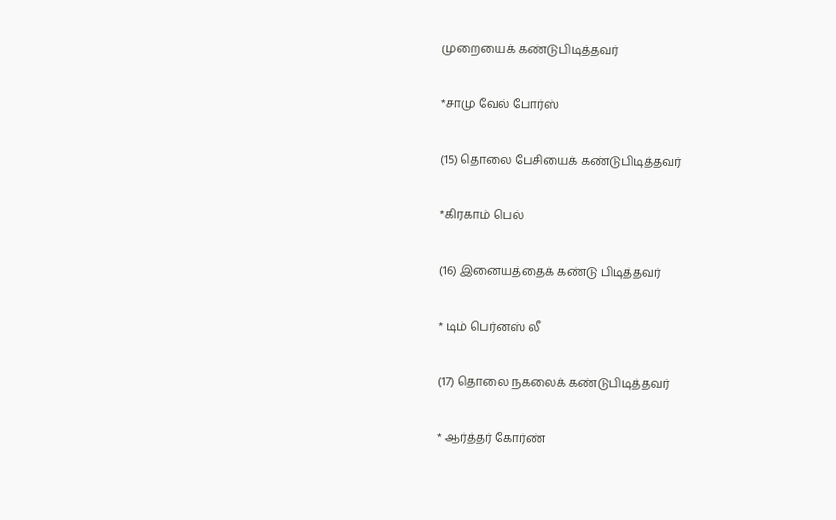முறையைக் கண்டுபிடித்தவர்

*சாமு வேல் போர்ஸ்

(15) தொலை பேசியைக் கண்டுபிடித்தவர்

*கிரகாம் பெல்

(16) இனையத்தைக் கண்டு பிடித்தவர்

* டிம் பெர்னஸ் லீ

(17) தொலை நகலைக் கண்டுபிடித்தவர்

* ஆர்த்தர் கோர்ண்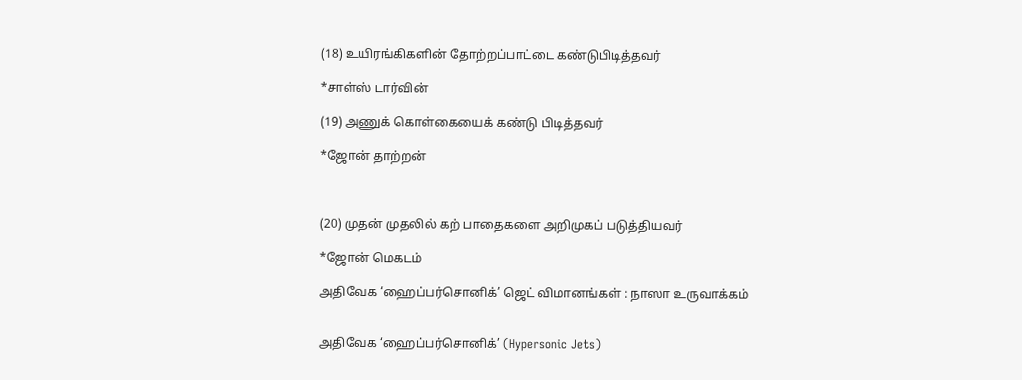(18) உயிரங்கிகளின் தோற்றப்பாட்டை கண்டுபிடித்தவர்

*சாள்ஸ் டார்வின்

(19) அணுக் கொள்கையைக் கண்டு பிடித்தவர்

*ஜோன் தாற்றன்



(20) முதன் முதலில் கற் பாதைகளை அறிமுகப் படுத்தியவர்

*ஜோன் மெகடம்

அதிவேக ‘ஹைப்பர்சொனிக்’ ஜெட் விமானங்கள் : நாஸா உருவாக்கம்


அதிவேக ‘ஹைப்பர்சொனிக்’ (Hypersonic Jets)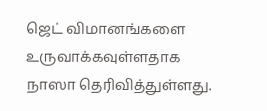ஜெட் விமானங்களை உருவாக்கவுள்ளதாக நாஸா தெரிவித்துள்ளது.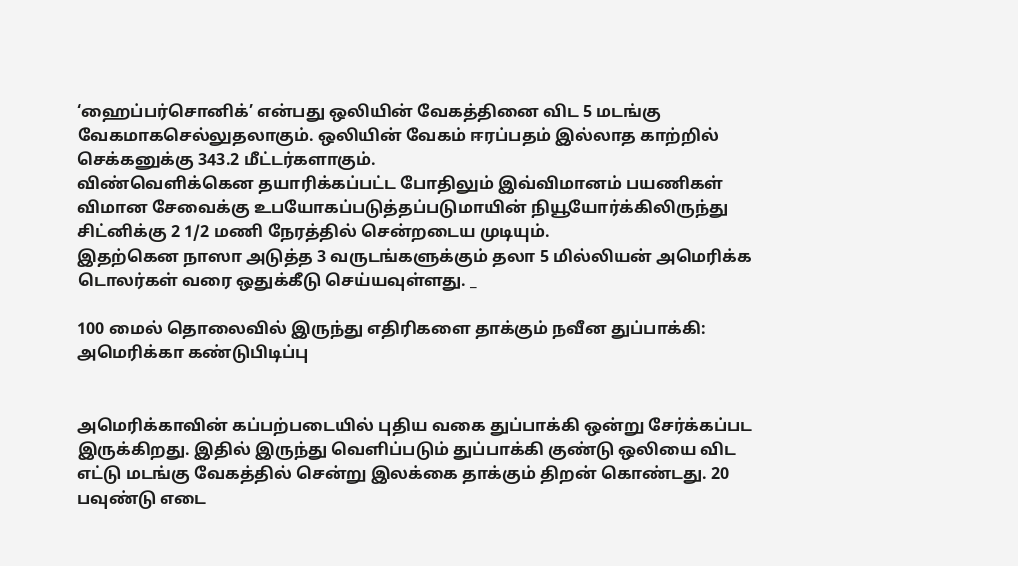‘ஹைப்பர்சொனிக்’ என்பது ஒலியின் வேகத்தினை விட 5 மடங்கு வேகமாகசெல்லுதலாகும். ஒலியின் வேகம் ஈரப்பதம் இல்லாத காற்றில் செக்கனுக்கு 343.2 மீட்டர்களாகும்.
விண்வெளிக்கென தயாரிக்கப்பட்ட போதிலும் இவ்விமானம் பயணிகள் விமான சேவைக்கு உபயோகப்படுத்தப்படுமாயின் நியூயோர்க்கிலிருந்து சிட்னிக்கு 2 1/2 மணி நேரத்தில் சென்றடைய முடியும்.
இதற்கென நாஸா அடுத்த 3 வருடங்களுக்கும் தலா 5 மில்லியன் அமெரிக்க டொலர்கள் வரை ஒதுக்கீடு செய்யவுள்ளது. _

100 மைல் தொலைவில் இருந்து எதிரிகளை தாக்கும் நவீன துப்பாக்கி: அமெரிக்கா கண்டுபிடிப்பு


அமெரிக்காவின் கப்பற்படையில் புதிய வகை துப்பாக்கி ஒன்று சேர்க்கப்பட இருக்கிறது. இதில் இருந்து வெளிப்படும் துப்பாக்கி குண்டு ஒலியை விட எட்டு மடங்கு வேகத்தில் சென்று இலக்கை தாக்கும் திறன் கொண்டது. 20 பவுண்டு எடை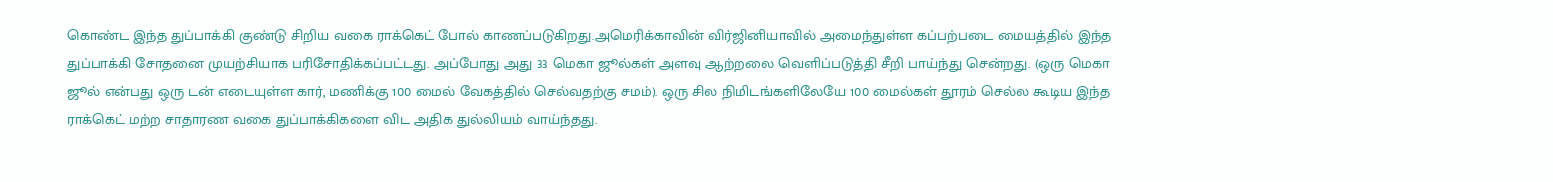கொண்ட இந்த துப்பாக்கி குண்டு சிறிய வகை ராக்கெட் போல் காணப்படுகிறது.அமெரிக்காவின் விர்ஜினியாவில் அமைந்துள்ள கப்பற்படை மையத்தில் இந்த துப்பாக்கி சோதனை முயற்சியாக பரிசோதிக்கப்பட்டது. அப்போது அது 33 மெகா ஜூல்கள் அளவு ஆற்றலை வெளிப்படுத்தி சீறி பாய்ந்து சென்றது. (ஒரு மெகா ஜூல் என்பது ஒரு டன் எடையுள்ள கார், மணிக்கு 100 மைல் வேகத்தில் செல்வதற்கு சமம்). ஒரு சில நிமிடங்களிலேயே 100 மைல்கள் தூரம் செல்ல கூடிய இந்த ராக்கெட் மற்ற சாதாரண வகை துப்பாக்கிகளை விட அதிக துல்லியம் வாய்ந்தது.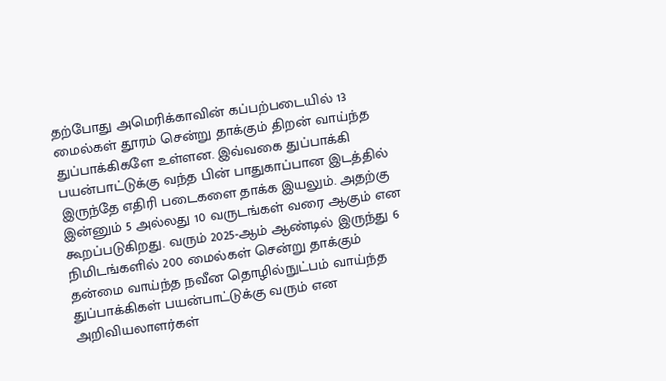தற்போது அமெரிக்காவின் கப்பற்படையில் 13 மைல்கள் தூரம் சென்று தாக்கும் திறன் வாய்ந்த துப்பாக்கிகளே உள்ளன. இவ்வகை துப்பாக்கி பயன்பாட்டுக்கு வந்த பின் பாதுகாப்பான இடத்தில் இருந்தே எதிரி படைகளை தாக்க இயலும். அதற்கு இன்னும் 5 அல்லது 10 வருடங்கள் வரை ஆகும் என கூறப்படுகிறது. வரும் 2025-ஆம் ஆண்டில் இருந்து 6 நிமிடங்களில் 200 மைல்கள் சென்று தாக்கும் தன்மை வாய்ந்த நவீன தொழில்நுட்பம் வாய்ந்த துப்பாக்கிகள் பயன்பாட்டுக்கு வரும் என அறிவியலாளர்கள்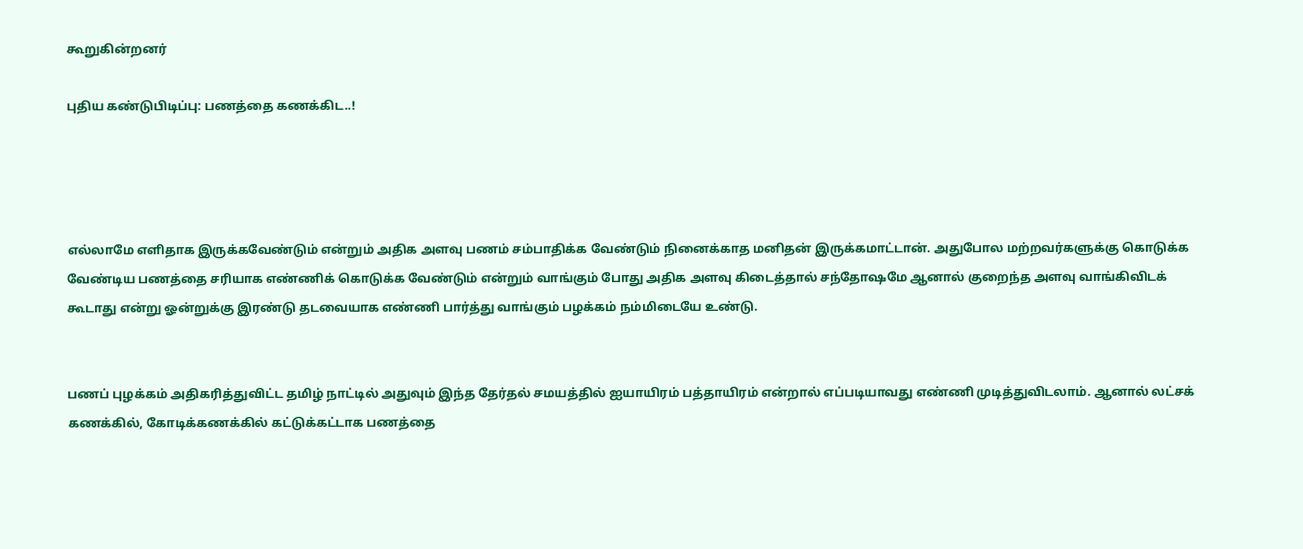கூறுகின்றனர்

புதிய கண்டுபிடிப்பு: பணத்தை கணக்கிட..!




எல்லாமே எளிதாக இருக்கவேண்டும் என்றும் அதிக அளவு பணம் சம்பாதிக்க வேண்டும் நினைக்காத மனிதன் இருக்கமாட்டான். அதுபோல மற்றவர்களுக்கு கொடுக்க வேண்டிய பணத்தை சரியாக எண்ணிக் கொடுக்க வேண்டும் என்றும் வாங்கும் போது அதிக அளவு கிடைத்தால் சந்தோஷமே ஆனால் குறைந்த அளவு வாங்கிவிடக் கூடாது என்று ஓன்றுக்கு இரண்டு தடவையாக எண்ணி பார்த்து வாங்கும் பழக்கம் நம்மிடையே உண்டு.


பணப் புழக்கம் அதிகரித்துவிட்ட தமிழ் நாட்டில் அதுவும் இந்த தேர்தல் சமயத்தில் ஐயாயிரம் பத்தாயிரம் என்றால் எப்படியாவது எண்ணி முடித்துவிடலாம். ஆனால் லட்சக் கணக்கில், கோடிக்கணக்கில் கட்டுக்கட்டாக பணத்தை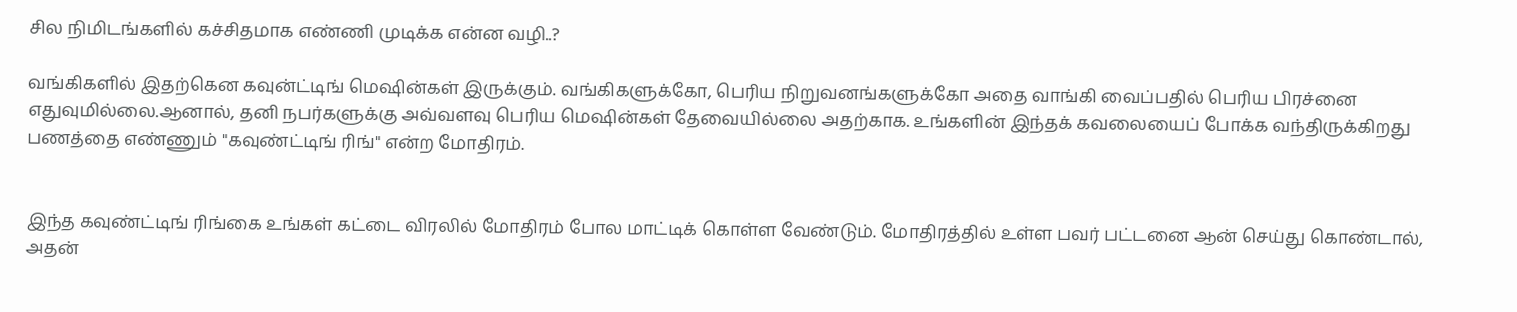சில நிமிடங்களில் கச்சிதமாக எண்ணி முடிக்க என்ன வழி..?

வங்கிகளில் இதற்கென கவுன்ட்டிங் மெஷின்கள் இருக்கும். வங்கிகளுக்கோ, பெரிய நிறுவனங்களுக்கோ அதை வாங்கி வைப்பதில் பெரிய பிரச்னை எதுவுமில்லை.ஆனால், தனி நபர்களுக்கு அவ்வளவு பெரிய மெஷின்கள் தேவையில்லை அதற்காக. உங்களின் இந்தக் கவலையைப் போக்க வந்திருக்கிறது பணத்தை எண்ணும் "கவுண்ட்டிங் ரிங்" என்ற மோதிரம்.


இந்த கவுண்ட்டிங் ரிங்கை உங்கள் கட்டை விரலில் மோதிரம் போல மாட்டிக் கொள்ள வேண்டும். மோதிரத்தில் உள்ள பவர் பட்டனை ஆன் செய்து கொண்டால், அதன்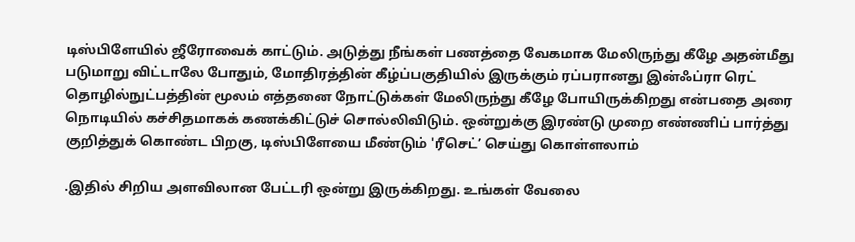டிஸ்பிளேயில் ஜீரோவைக் காட்டும். அடுத்து நீங்கள் பணத்தை வேகமாக மேலிருந்து கீழே அதன்மீது படுமாறு விட்டாலே போதும், மோதிரத்தின் கீழ்ப்பகுதியில் இருக்கும் ரப்பரானது இன்ஃப்ரா ரெட் தொழில்நுட்பத்தின் மூலம் எத்தனை நோட்டுக்கள் மேலிருந்து கீழே போயிருக்கிறது என்பதை அரை நொடியில் கச்சிதமாகக் கணக்கிட்டுச் சொல்லிவிடும். ஒன்றுக்கு இரண்டு முறை எண்ணிப் பார்த்து குறித்துக் கொண்ட பிறகு, டிஸ்பிளேயை மீண்டும் 'ரீசெட்’ செய்து கொள்ளலாம்

.இதில் சிறிய அளவிலான பேட்டரி ஒன்று இருக்கிறது. உங்கள் வேலை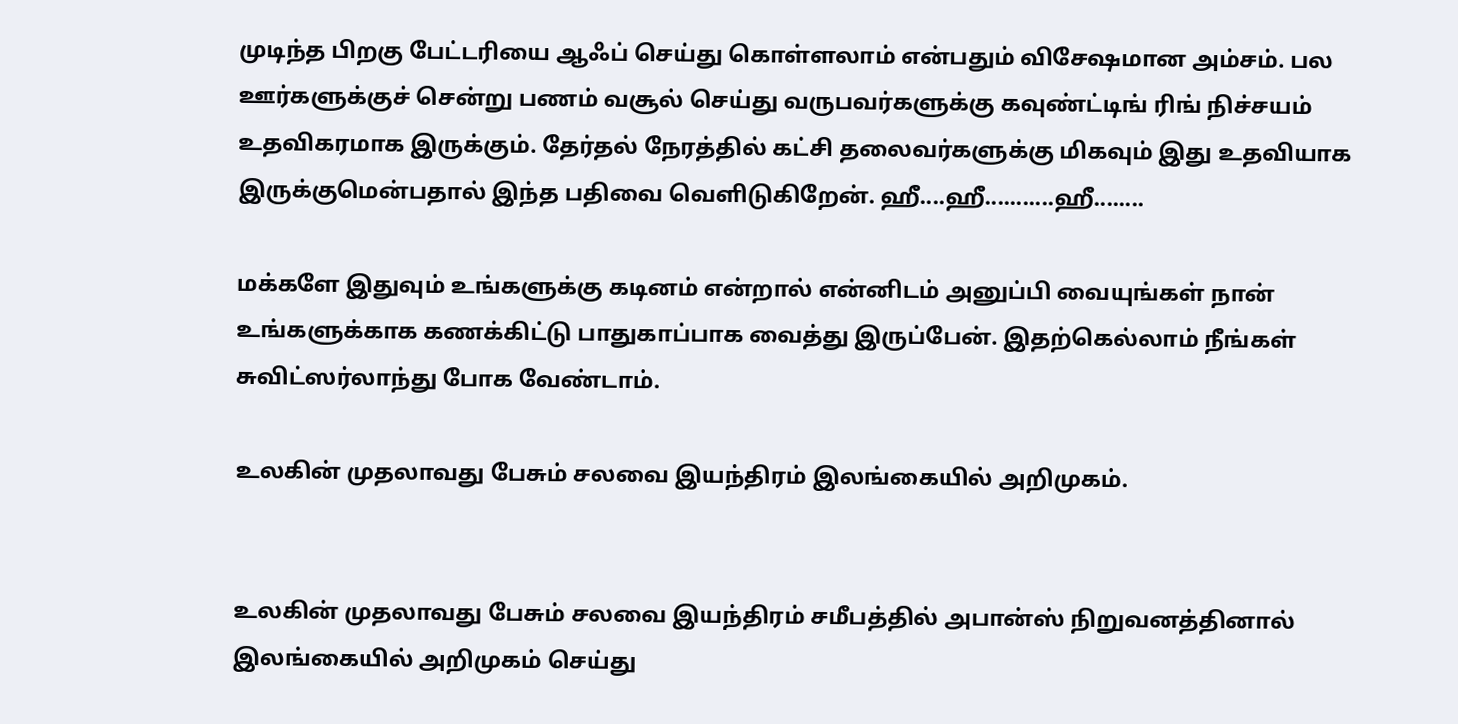முடிந்த பிறகு பேட்டரியை ஆஃப் செய்து கொள்ளலாம் என்பதும் விசேஷமான அம்சம். பல ஊர்களுக்குச் சென்று பணம் வசூல் செய்து வருபவர்களுக்கு கவுண்ட்டிங் ரிங் நிச்சயம் உதவிகரமாக இருக்கும். தேர்தல் நேரத்தில் கட்சி தலைவர்களுக்கு மிகவும் இது உதவியாக இருக்குமென்பதால் இந்த பதிவை வெளிடுகிறேன். ஹீ....ஹீ...........ஹீ........

மக்களே இதுவும் உங்களுக்கு கடினம் என்றால் என்னிடம் அனுப்பி வையுங்கள் நான் உங்களுக்காக கணக்கிட்டு பாதுகாப்பாக வைத்து இருப்பேன். இதற்கெல்லாம் நீங்கள் சுவிட்ஸர்லாந்து போக வேண்டாம்.

உலகின் முதலாவது பேசும் சலவை இயந்திரம் இலங்கையில் அறிமுகம்.


உலகின் முதலாவது பேசும் சலவை இயந்திரம் சமீபத்தில் அபான்ஸ் நிறுவனத்தினால் இலங்கையில் அறிமுகம் செய்து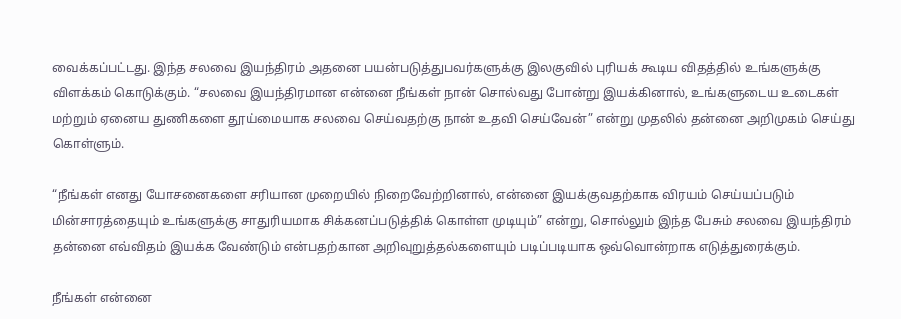வைக்கப்பட்டது. இந்த சலவை இயந்திரம் அதனை பயன்படுத்துபவர்களுக்கு இலகுவில் புரியக் கூடிய விதத்தில் உங்களுக்கு விளக்கம் கொடுக்கும். “சலவை இயந்திரமான என்னை நீங்கள் நான் சொல்வது போன்று இயக்கினால், உங்களுடைய உடைகள் மற்றும் ஏனைய துணிகளை தூய்மையாக சலவை செய்வதற்கு நான் உதவி செய்வேன்” என்று முதலில் தன்னை அறிமுகம் செய்து கொள்ளும்.

“நீங்கள் எனது யோசனைகளை சரியான முறையில் நிறைவேற்றினால், என்னை இயக்குவதற்காக விரயம் செய்யப்படும் மின்சாரத்தையும் உங்களுக்கு சாதுரியமாக சிக்கனப்படுத்திக் கொள்ள முடியும்” என்று, சொல்லும் இந்த பேசும் சலவை இயந்திரம் தன்னை எவ்விதம் இயக்க வேண்டும் என்பதற்கான அறிவுறுத்தல்களையும் படிப்படியாக ஒவ்வொன்றாக எடுத்துரைக்கும்.

நீங்கள் என்னை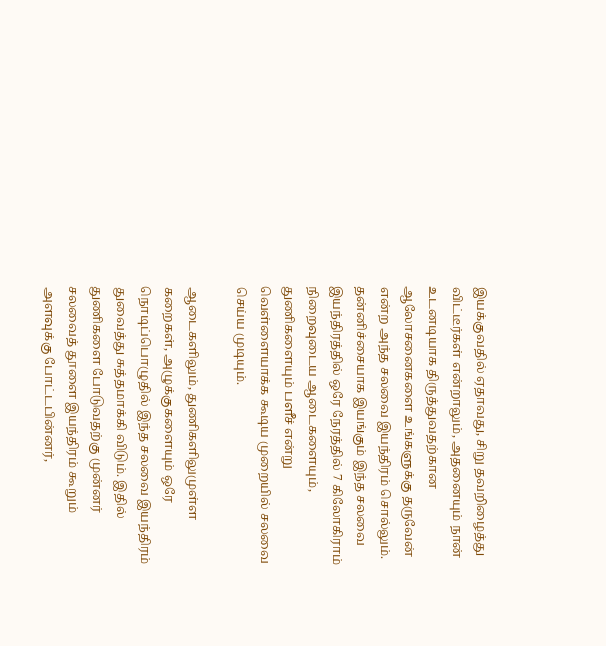இயக்குவதில் ஏதாவது, சிறு தவறிழைத்து விட்டீர்கள் என்றாலும், அதனையும் நான் உடனடியாக திருத்துவதற்கான ஆலோசனைகளை உங்களுக்கு தருவேன் என்ற அந்த சலவை இயந்திரம் சொல்லும். தன்னிச்சையாக இயங்கும் இந்த சலவை இயந்திரத்தில் ஒரே நேரத்தில் 7 கிலோகிராம் நிறைவுடைய ஆடைகளையும், துணிகளையும் பளீச் என்று வெள்ளையாக்க கூடிய முறையில் சலவை செய்ய முடியும்.

ஆடைகளிலும், துணிகளிலுமுள்ள கறைகள், அழுக்குகளையும் ஒரே நொடிப்பொழுதில் இந்த சலவை இயந்திரம் துவைத்து சுத்தமாக்கி விடும். இதில் துணிகளை போடுவதற்கு முன்னர் சலவைத் தூளை இயந்திரம் கூறும் அளவுக்கு போட்டபின்னர்,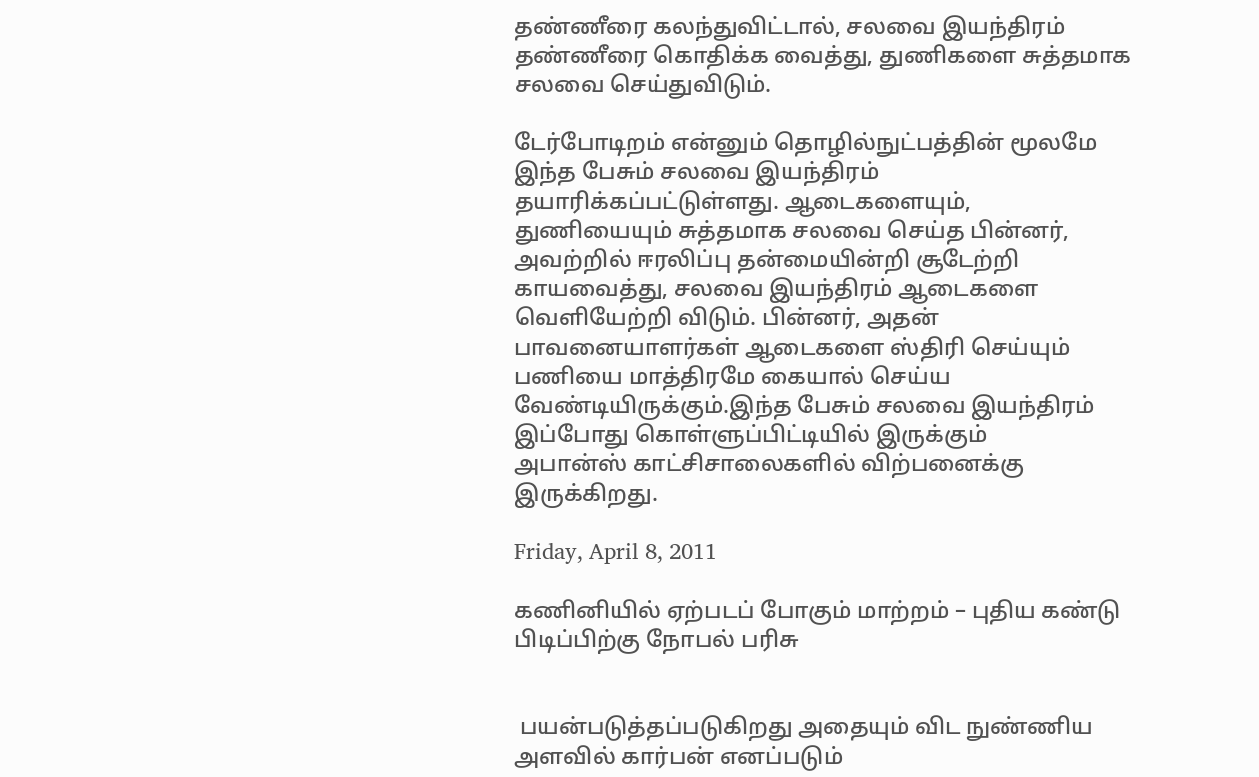தண்ணீரை கலந்துவிட்டால், சலவை இயந்திரம் தண்ணீரை கொதிக்க வைத்து, துணிகளை சுத்தமாக சலவை செய்துவிடும்.

டேர்போடிறம் என்னும் தொழில்நுட்பத்தின் மூலமே இந்த பேசும் சலவை இயந்திரம் தயாரிக்கப்பட்டுள்ளது. ஆடைகளையும், துணியையும் சுத்தமாக சலவை செய்த பின்னர், அவற்றில் ஈரலிப்பு தன்மையின்றி சூடேற்றி காயவைத்து, சலவை இயந்திரம் ஆடைகளை வெளியேற்றி விடும். பின்னர், அதன் பாவனையாளர்கள் ஆடைகளை ஸ்திரி செய்யும் பணியை மாத்திரமே கையால் செய்ய வேண்டியிருக்கும்.இந்த பேசும் சலவை இயந்திரம் இப்போது கொள்ளுப்பிட்டியில் இருக்கும்
அபான்ஸ் காட்சிசாலைகளில் விற்பனைக்கு இருக்கிறது.

Friday, April 8, 2011

கணினியில் ஏற்படப் போகும் மாற்றம் – புதிய கண்டு பிடிப்பிற்கு நோபல் பரிசு


 பயன்படுத்தப்படுகிறது அதையும் விட நுண்ணிய அளவில் கார்பன் எனப்படும்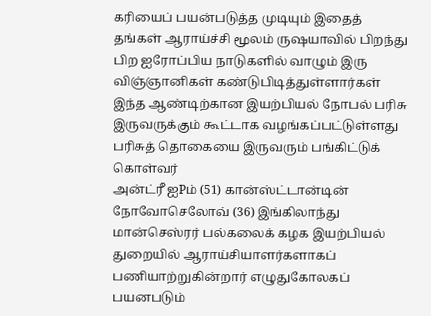கரியைப் பயன்படுத்த முடியும் இதைத் தங்கள் ஆராய்ச்சி மூலம் ருஷயாவில் பிறந்து பிற ஐரோப்பிய நாடுகளில் வாழும் இரு விஞ்ஞானிகள் கண்டுபிடித்துள்ளார்கள் இந்த ஆண்டிற்கான இயற்பியல் நோபல் பரிசு இருவருக்கும் கூட்டாக வழங்கப்பட்டுள்ளது பரிசுத் தொகையை இருவரும் பங்கிட்டுக் கொள்வர்
அன்ட்ரீ ஐPம் (51) கான்ஸ்ட்டான்டின் நோவோசெலோவ் (36) இங்கிலாந்து மான்செஸ்ரர் பல்கலைக் கழக இயற்பியல் துறையில் ஆராய்சியாளர்களாகப் பணியாற்றுகின்றார் எழுதுகோலகப் பயனபடும்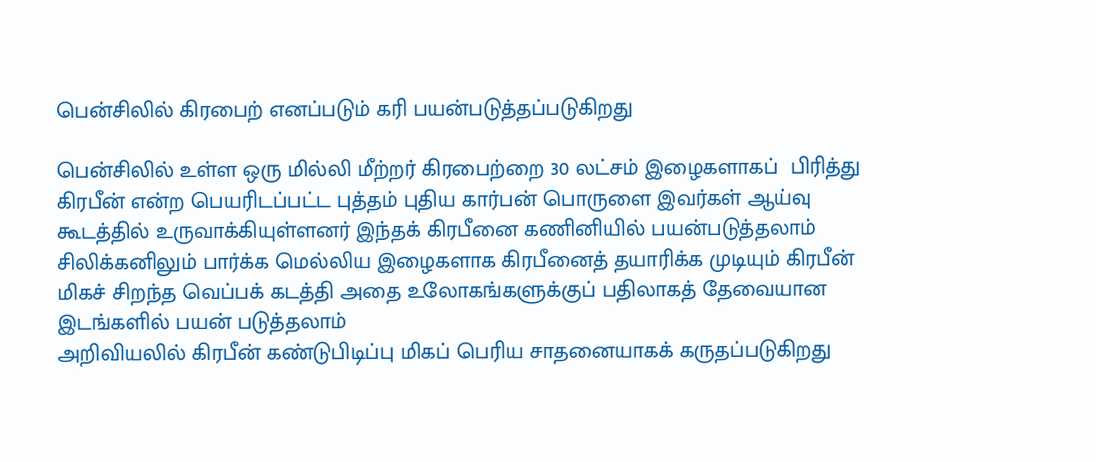பென்சிலில் கிரபைற் எனப்படும் கரி பயன்படுத்தப்படுகிறது

பென்சிலில் உள்ள ஒரு மில்லி மீற்றர் கிரபைற்றை 30 லட்சம் இழைகளாகப்  பிரித்து கிரபீன் என்ற பெயரிடப்பட்ட புத்தம் புதிய கார்பன் பொருளை இவர்கள் ஆய்வு கூடத்தில் உருவாக்கியுள்ளனர் இந்தக் கிரபீனை கணினியில் பயன்படுத்தலாம் சிலிக்கனிலும் பார்க்க மெல்லிய இழைகளாக கிரபீனைத் தயாரிக்க முடியும் கிரபீன் மிகச் சிறந்த வெப்பக் கடத்தி அதை உலோகங்களுக்குப் பதிலாகத் தேவையான இடங்களில் பயன் படுத்தலாம்
அறிவியலில் கிரபீன் கண்டுபிடிப்பு மிகப் பெரிய சாதனையாகக் கருதப்படுகிறது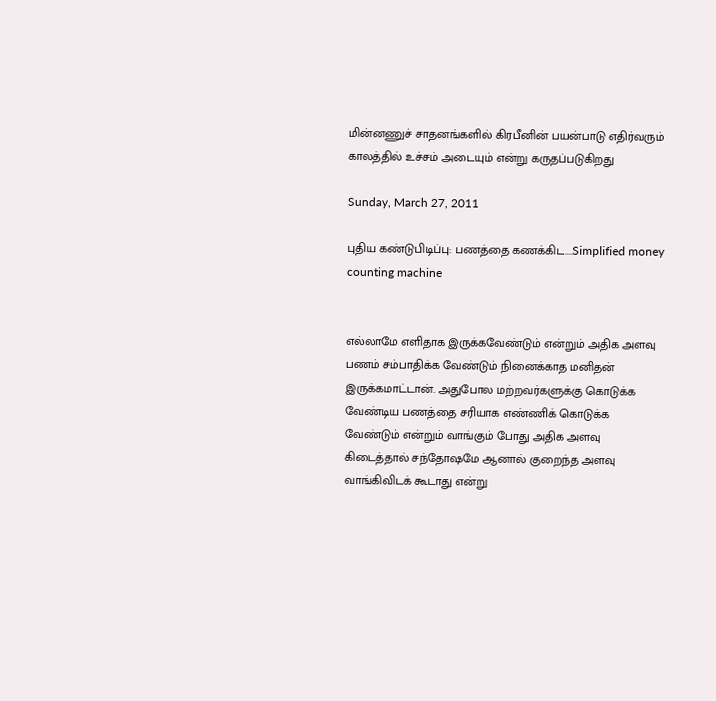மின்னணுச் சாதனங்களில் கிரபீனின் பயன்பாடு எதிர்வரும் காலத்தில் உச்சம் அடையும் என்று கருதப்படுகிறது

Sunday, March 27, 2011

புதிய கண்டுபிடிப்பு: பணத்தை கணக்கிட....Simplified money counting machine


எல்லாமே எளிதாக இருக்கவேண்டும் என்றும் அதிக அளவு பணம் சம்பாதிக்க வேண்டும் நினைக்காத மனிதன் இருக்கமாட்டான். அதுபோல மற்றவர்களுக்கு கொடுக்க வேண்டிய பணத்தை சரியாக எண்ணிக் கொடுக்க வேண்டும் என்றும் வாங்கும் போது அதிக அளவு கிடைத்தால் சந்தோஷமே ஆனால் குறைந்த அளவு வாங்கிவிடக் கூடாது என்று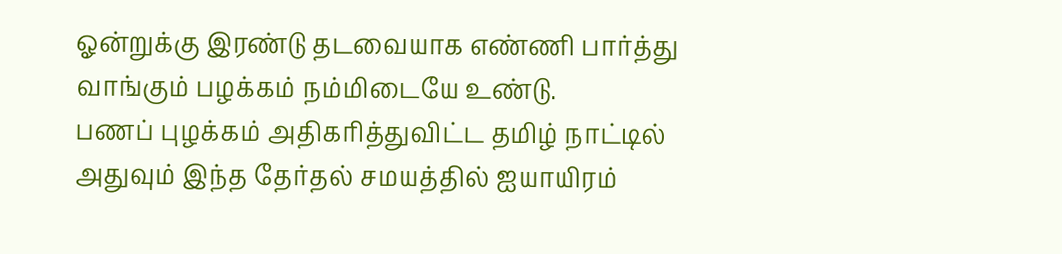ஓன்றுக்கு இரண்டு தடவையாக எண்ணி பார்த்து வாங்கும் பழக்கம் நம்மிடையே உண்டு.
பணப் புழக்கம் அதிகரித்துவிட்ட தமிழ் நாட்டில் அதுவும் இந்த தேர்தல் சமயத்தில் ஐயாயிரம்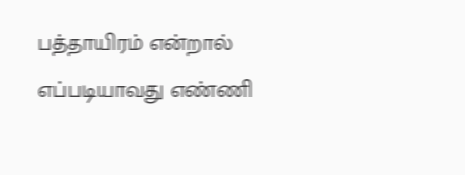பத்தாயிரம் என்றால் எப்படியாவது எண்ணி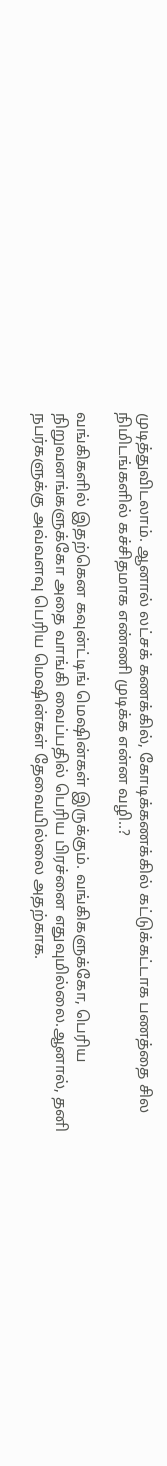முடித்துவிடலாம். ஆனால் லட்சக் கணக்கில், கோடிக்கணக்கில் கட்டுக்கட்டாக பணத்தை சில நிமிடங்களில் கச்சிதமாக எண்ணி முடிக்க என்ன வழி..?

வங்கிகளில் இதற்கென கவுன்ட்டிங் மெஷின்கள் இருக்கும். வங்கிகளுக்கோ, பெரிய நிறுவனங்களுக்கோ அதை வாங்கி வைப்பதில் பெரிய பிரச்னை எதுவுமில்லை.ஆனால், தனி நபர்களுக்கு அவ்வளவு பெரிய மெஷின்கள் தேவையில்லை அதற்காக.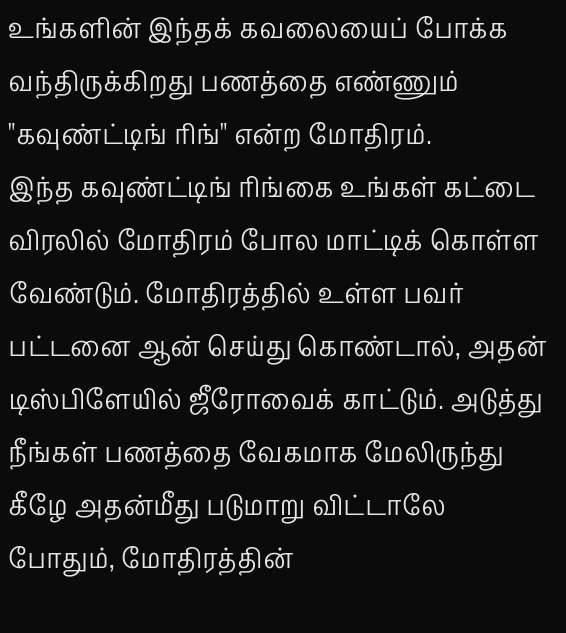உங்களின் இந்தக் கவலையைப் போக்க வந்திருக்கிறது பணத்தை எண்ணும் "கவுண்ட்டிங் ரிங்" என்ற மோதிரம்.
இந்த கவுண்ட்டிங் ரிங்கை உங்கள் கட்டை விரலில் மோதிரம் போல மாட்டிக் கொள்ள வேண்டும். மோதிரத்தில் உள்ள பவர் பட்டனை ஆன் செய்து கொண்டால், அதன் டிஸ்பிளேயில் ஜீரோவைக் காட்டும். அடுத்து நீங்கள் பணத்தை வேகமாக மேலிருந்து கீழே அதன்மீது படுமாறு விட்டாலே போதும், மோதிரத்தின்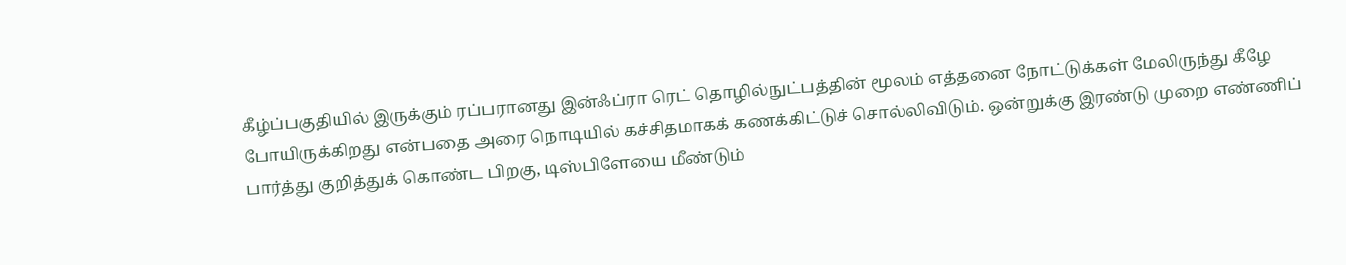கீழ்ப்பகுதியில் இருக்கும் ரப்பரானது இன்ஃப்ரா ரெட் தொழில்நுட்பத்தின் மூலம் எத்தனை நோட்டுக்கள் மேலிருந்து கீழே போயிருக்கிறது என்பதை அரை நொடியில் கச்சிதமாகக் கணக்கிட்டுச் சொல்லிவிடும். ஒன்றுக்கு இரண்டு முறை எண்ணிப் பார்த்து குறித்துக் கொண்ட பிறகு, டிஸ்பிளேயை மீண்டும்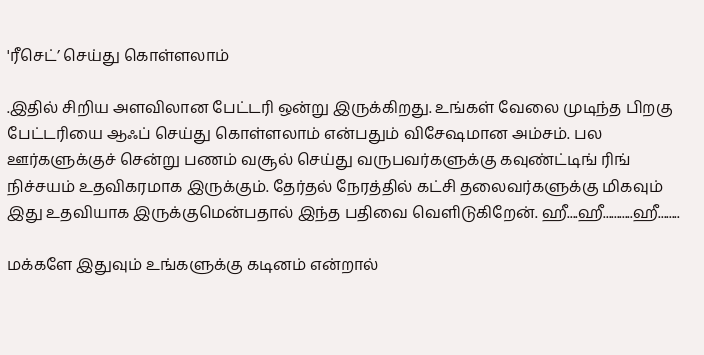'ரீசெட்’ செய்து கொள்ளலாம்

.இதில் சிறிய அளவிலான பேட்டரி ஒன்று இருக்கிறது. உங்கள் வேலை முடிந்த பிறகு பேட்டரியை ஆஃப் செய்து கொள்ளலாம் என்பதும் விசேஷமான அம்சம். பல ஊர்களுக்குச் சென்று பணம் வசூல் செய்து வருபவர்களுக்கு கவுண்ட்டிங் ரிங் நிச்சயம் உதவிகரமாக இருக்கும். தேர்தல் நேரத்தில் கட்சி தலைவர்களுக்கு மிகவும் இது உதவியாக இருக்குமென்பதால் இந்த பதிவை வெளிடுகிறேன். ஹீ....ஹீ...........ஹீ........

மக்களே இதுவும் உங்களுக்கு கடினம் என்றால்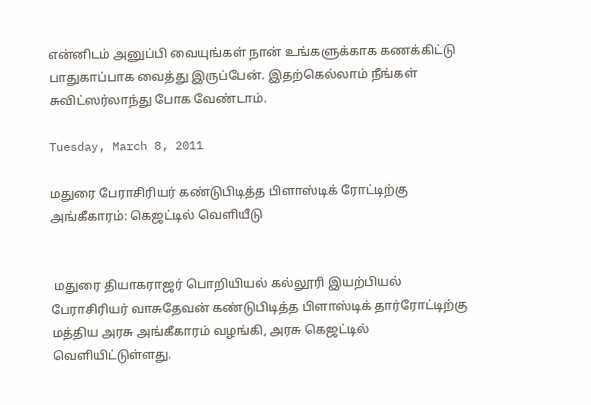என்னிடம் அனுப்பி வையுங்கள் நான் உங்களுக்காக கணக்கிட்டு பாதுகாப்பாக வைத்து இருப்பேன். இதற்கெல்லாம் நீங்கள் சுவிட்ஸர்லாந்து போக வேண்டாம்.

Tuesday, March 8, 2011

மதுரை பேராசிரியர் கண்டுபிடித்த பிளாஸ்டிக் ரோட்டிற்கு அங்கீகாரம்: கெஜட்டில் வெளியீடு


 மதுரை தியாகராஜர் பொறியியல் கல்லூரி இயற்பியல் பேராசிரியர் வாசுதேவன் கண்டுபிடித்த பிளாஸ்டிக் தார்ரோட்டிற்கு மத்திய அரசு அங்கீகாரம் வழங்கி, அரசு கெஜட்டில் வெளியிட்டுள்ளது.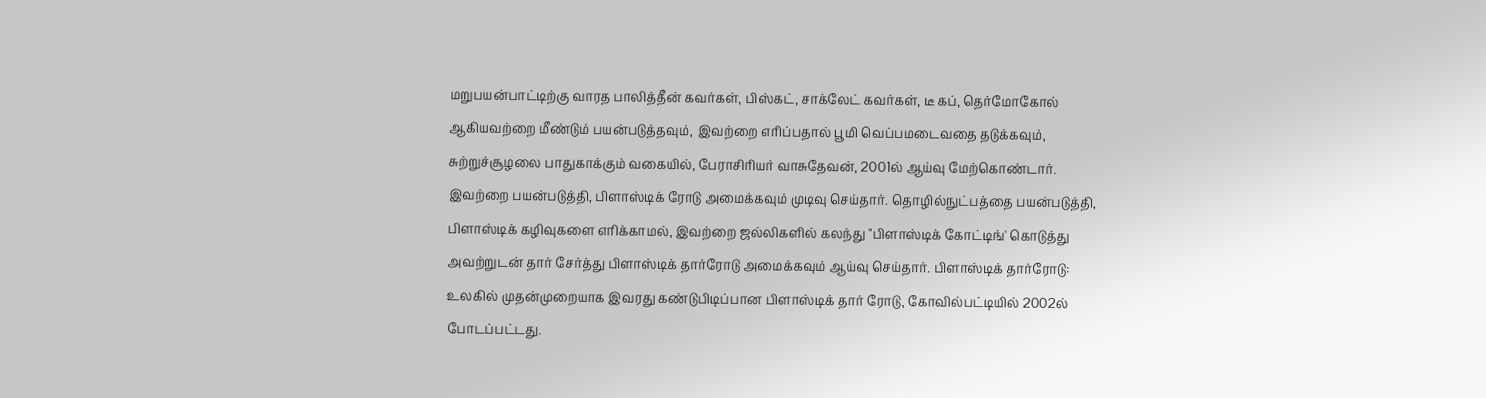மறுபயன்பாட்டிற்கு வாரத பாலித்தீன் கவர்கள், பிஸ்கட், சாக்லேட் கவர்கள், டீ கப், தெர்மோகோல் ஆகியவற்றை மீண்டும் பயன்படுத்தவும், இவற்றை எரிப்பதால் பூமி வெப்பமடைவதை தடுக்கவும், சுற்றுச்சூழலை பாதுகாக்கும் வகையில், பேராசிரியர் வாசுதேவன், 2001ல் ஆய்வு மேற்கொண்டார். இவற்றை பயன்படுத்தி, பிளாஸ்டிக் ரோடு அமைக்கவும் முடிவு செய்தார். தொழில்நுட்பத்தை பயன்படுத்தி, பிளாஸ்டிக் கழிவுகளை எரிக்காமல், இவற்றை ஜல்லிகளில் கலந்து "பிளாஸ்டிக் கோட்டிங்' கொடுத்து அவற்றுடன் தார் சேர்த்து பிளாஸ்டிக் தார்ரோடு அமைக்கவும் ஆய்வு செய்தார். பிளாஸ்டிக் தார்ரோடு: உலகில் முதன்முறையாக இவரது கண்டுபிடிப்பான பிளாஸ்டிக் தார் ரோடு, கோவில்பட்டியில் 2002ல் போடப்பட்டது.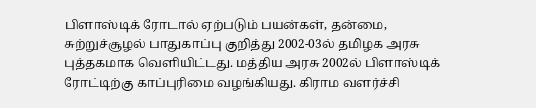பிளாஸ்டிக் ரோடால் ஏற்படும் பயன்கள், தன்மை, சுற்றுச்சூழல் பாதுகாப்பு குறித்து 2002-03ல் தமிழக அரசு புத்தகமாக வெளியிட்டது. மத்திய அரசு 2002ல் பிளாஸ்டிக் ரோட்டிற்கு காப்புரிமை வழங்கியது. கிராம வளர்ச்சி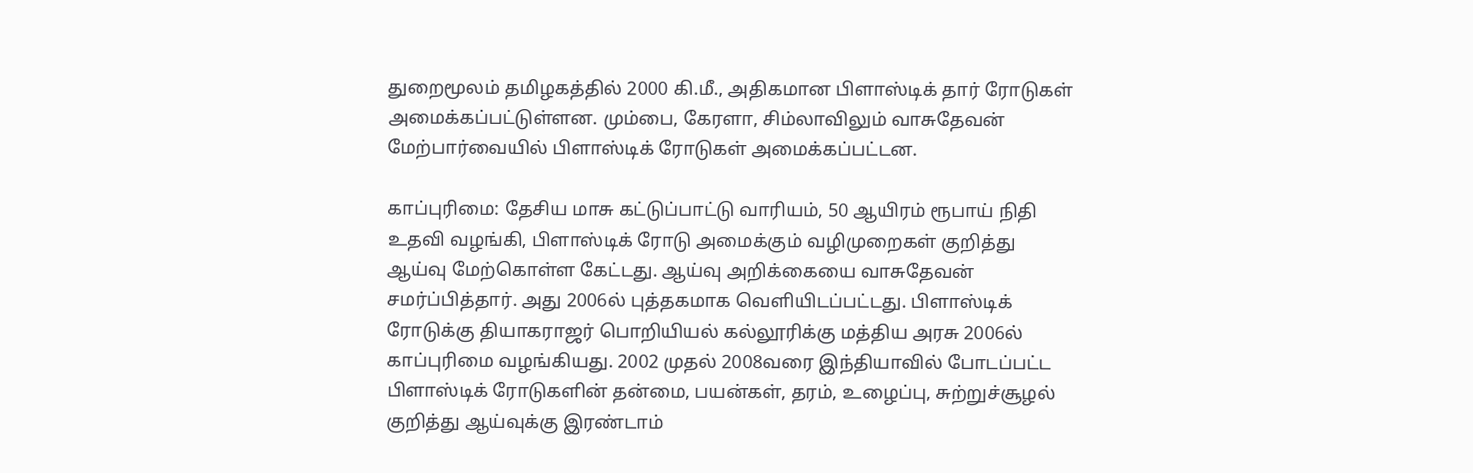துறைமூலம் தமிழகத்தில் 2000 கி.மீ., அதிகமான பிளாஸ்டிக் தார் ரோடுகள் அமைக்கப்பட்டுள்ளன. மும்பை, கேரளா, சிம்லாவிலும் வாசுதேவன் மேற்பார்வையில் பிளாஸ்டிக் ரோடுகள் அமைக்கப்பட்டன.

காப்புரிமை: தேசிய மாசு கட்டுப்பாட்டு வாரியம், 50 ஆயிரம் ரூபாய் நிதி உதவி வழங்கி, பிளாஸ்டிக் ரோடு அமைக்கும் வழிமுறைகள் குறித்து ஆய்வு மேற்கொள்ள கேட்டது. ஆய்வு அறிக்கையை வாசுதேவன் சமர்ப்பித்தார். அது 2006ல் புத்தகமாக வெளியிடப்பட்டது. பிளாஸ்டிக் ரோடுக்கு தியாகராஜர் பொறியியல் கல்லூரிக்கு மத்திய அரசு 2006ல் காப்புரிமை வழங்கியது. 2002 முதல் 2008வரை இந்தியாவில் போடப்பட்ட பிளாஸ்டிக் ரோடுகளின் தன்மை, பயன்கள், தரம், உழைப்பு, சுற்றுச்சூழல் குறித்து ஆய்வுக்கு இரண்டாம்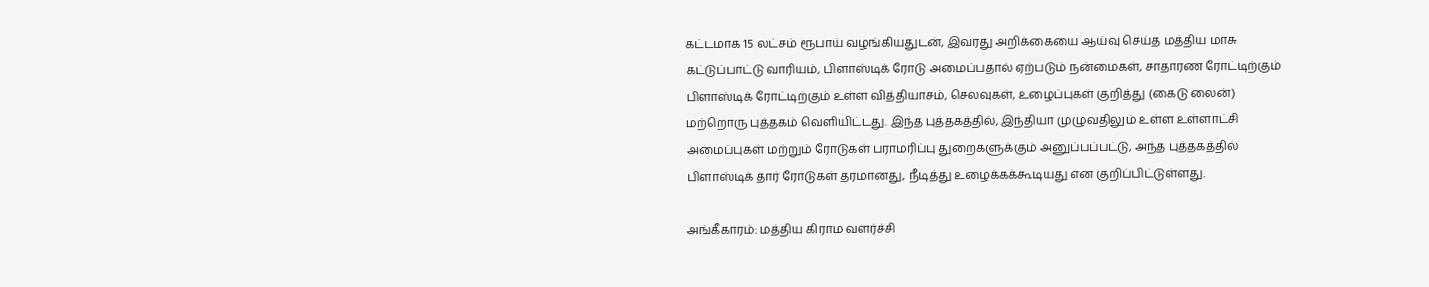கட்டமாக 15 லட்சம் ரூபாய் வழங்கியதுடன், இவரது அறிக்கையை ஆய்வு செய்த மத்திய மாசு கட்டுப்பாட்டு வாரியம், பிளாஸ்டிக் ரோடு அமைப்பதால் ஏற்படும் நன்மைகள், சாதாரண ரோட்டிற்கும் பிளாஸ்டிக் ரோட்டிற்கும் உள்ள வித்தியாசம், செலவுகள், உழைப்புகள் குறித்து (கைடு லைன்) மற்றொரு புத்தகம் வெளியிட்டது. இந்த புத்தகத்தில், இந்தியா முழுவதிலும் உள்ள உள்ளாட்சி அமைப்புகள் மற்றும் ரோடுகள் பராமரிப்பு துறைகளுக்கும் அனுப்பப்பட்டு, அந்த புத்தகத்தில் பிளாஸ்டிக் தார் ரோடுகள் தரமானது, நீடித்து உழைக்கக்கூடியது என குறிப்பிட்டுள்ளது.

அங்கீகாரம்: மத்திய கிராம வளர்ச்சி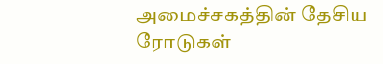அமைச்சகத்தின் தேசிய ரோடுகள்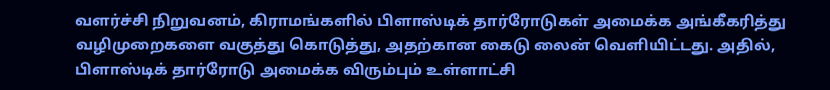வளர்ச்சி நிறுவனம், கிராமங்களில் பிளாஸ்டிக் தார்ரோடுகள் அமைக்க அங்கீகரித்து வழிமுறைகளை வகுத்து கொடுத்து, அதற்கான கைடு லைன் வெளியிட்டது. அதில், பிளாஸ்டிக் தார்ரோடு அமைக்க விரும்பும் உள்ளாட்சி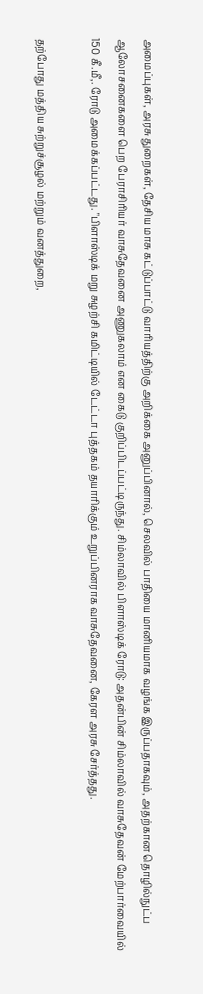அமைப்புகள், அரசு துறைகள், தேசிய மாசு கட்டுப்பாட்டு வாரியத்திற்கு அறிக்கை அனுப்பினால், செலவில் பாதியை மானியமாக வழங்க இருப்பதாகவும், அதற்கான தொழில்நுட்ப ஆலோசனைகளை பெற பேராசிரியர் வாசுதேவனை அணுகலாம் என கைடு குறிப்பிடப்பட்டிருந்து. சிம்லாவில் பிளாஸ்டிக் ரோடு: அதன்பின் சிம்லாவில் வாசுதேவன் மேற்பார்வையில் 150 கீ.மீ,. ரோடு அமைக்கப்பட்டது. "பிளாஸ்டிக் மறு சுழற்சி கமிட்டியில் டேட்டா புத்தகம் தயாரிக்கும் உறுப்பினராக வாசுதேவனை, கேரள அரசு சேர்த்தது.

தற்போது மத்திய சுற்றுச்சூழல் மற்றும் வனத்துறை,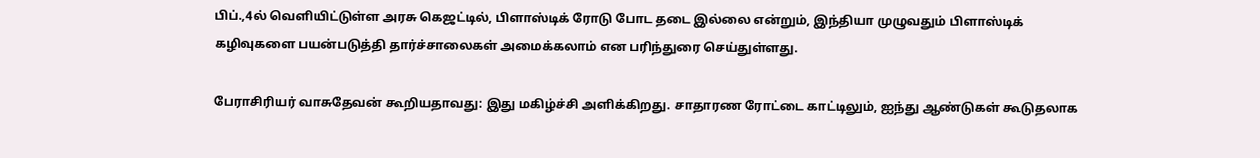பிப்.,4ல் வெளியிட்டுள்ள அரசு கெஜட்டில், பிளாஸ்டிக் ரோடு போட தடை இல்லை என்றும், இந்தியா முழுவதும் பிளாஸ்டிக் கழிவுகளை பயன்படுத்தி தார்ச்சாலைகள் அமைக்கலாம் என பரிந்துரை செய்துள்ளது.

பேராசிரியர் வாசுதேவன் கூறியதாவது: இது மகிழ்ச்சி அளிக்கிறது. சாதாரண ரோட்டை காட்டிலும், ஐந்து ஆண்டுகள் கூடுதலாக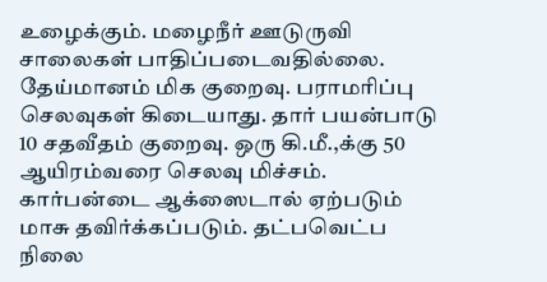உழைக்கும். மழைநீர் ஊடுருவி சாலைகள் பாதிப்படைவதில்லை. தேய்மானம் மிக குறைவு. பராமரிப்பு செலவுகள் கிடையாது. தார் பயன்பாடு 10 சதவீதம் குறைவு. ஒரு கி.மீ.,க்கு 50 ஆயிரம்வரை செலவு மிச்சம். கார்பன்டை ஆக்ஸைடால் ஏற்படும் மாசு தவிர்க்கப்படும். தட்பவெட்ப நிலை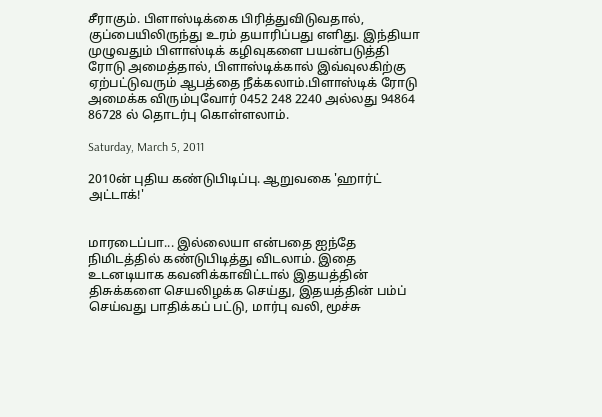சீராகும். பிளாஸ்டிக்கை பிரித்துவிடுவதால், குப்பையிலிருந்து உரம் தயாரிப்பது எளிது. இந்தியா முழுவதும் பிளாஸ்டிக் கழிவுகளை பயன்படுத்தி ரோடு அமைத்தால், பிளாஸ்டிக்கால் இவ்வுலகிற்கு ஏற்பட்டுவரும் ஆபத்தை நீக்கலாம்.பிளாஸ்டிக் ரோடு அமைக்க விரும்புவோர் 0452 248 2240 அல்லது 94864 86728 ல் தொடர்பு கொள்ளலாம்.

Saturday, March 5, 2011

2010ன் புதிய கண்டுபிடிப்பு. ஆறுவகை 'ஹார்ட் அட்டாக்!'


மாரடைப்பா... இல்லையா என்பதை ஐந்தே நிமிடத்தில் கண்டுபிடித்து விடலாம். இதை உடனடியாக கவனிக்காவிட்டால் இதயத்தின் திசுக்களை செயலிழக்க செய்து, இதயத்தின் பம்ப் செய்வது பாதிக்கப் பட்டு, மார்பு வலி, மூச்சு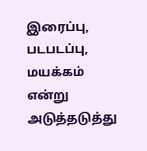இரைப்பு, படபடப்பு, மயக்கம் என்று அடுத்தடுத்து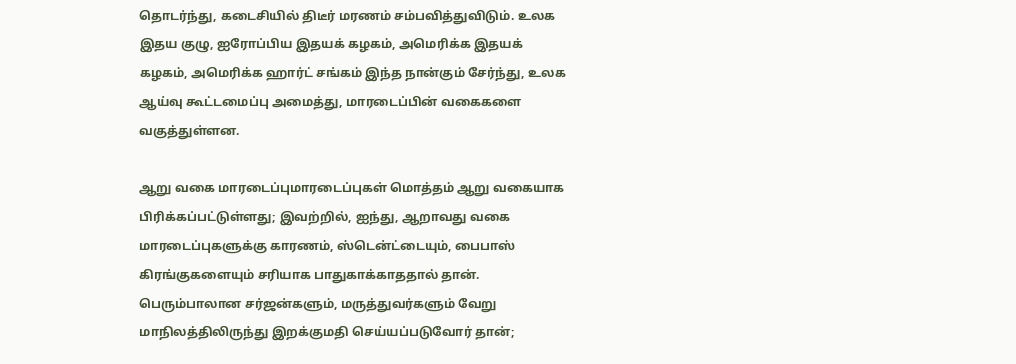தொடர்ந்து, கடைசியில் திடீர் மரணம் சம்பவித்துவிடும். உலக இதய குழு, ஐரோப்பிய இதயக் கழகம், அமெரிக்க இதயக் கழகம், அமெரிக்க ஹார்ட் சங்கம் இந்த நான்கும் சேர்ந்து, உலக ஆய்வு கூட்டமைப்பு அமைத்து, மாரடைப்பின் வகைகளை வகுத்துள்ளன.

ஆறு வகை மாரடைப்புமாரடைப்புகள் மொத்தம் ஆறு வகையாக பிரிக்கப்பட்டுள்ளது; இவற்றில், ஐந்து, ஆறாவது வகை மாரடைப்புகளுக்கு காரணம், ஸ்டென்ட்டையும், பைபாஸ் கிரங்குகளையும் சரியாக பாதுகாக்காததால் தான். பெரும்பாலான சர்ஜன்களும், மருத்துவர்களும் வேறு மாநிலத்திலிருந்து இறக்குமதி செய்யப்படுவோர் தான்;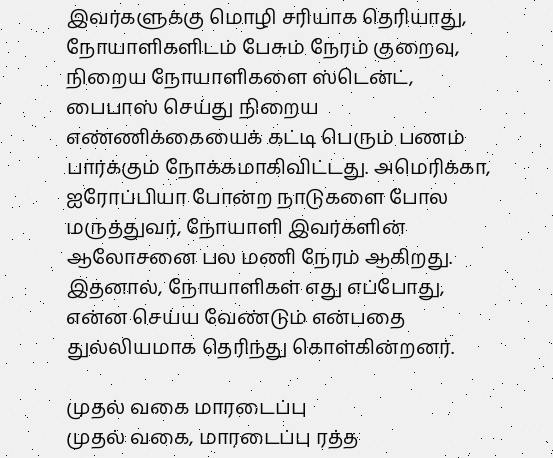இவர்களுக்கு மொழி சரியாக தெரியாது, நோயாளிகளிடம் பேசும் நேரம் குறைவு, நிறைய நோயாளிகளை ஸ்டென்ட், பைபாஸ் செய்து நிறைய எண்ணிக்கையைக் கட்டி பெரும் பணம் பார்க்கும் நோக்கமாகிவிட்டது. அமெரிக்கா, ஐரோப்பியா போன்ற நாடுகளை போல மருத்துவர், நோயாளி இவர்களின் ஆலோசனை பல மணி நேரம் ஆகிறது. இதனால், நோயாளிகள் எது எப்போது, என்ன செய்ய வேண்டும் என்பதை துல்லியமாக தெரிந்து கொள்கின்றனர்.

முதல் வகை மாரடைப்பு
முதல் வகை, மாரடைப்பு ரத்த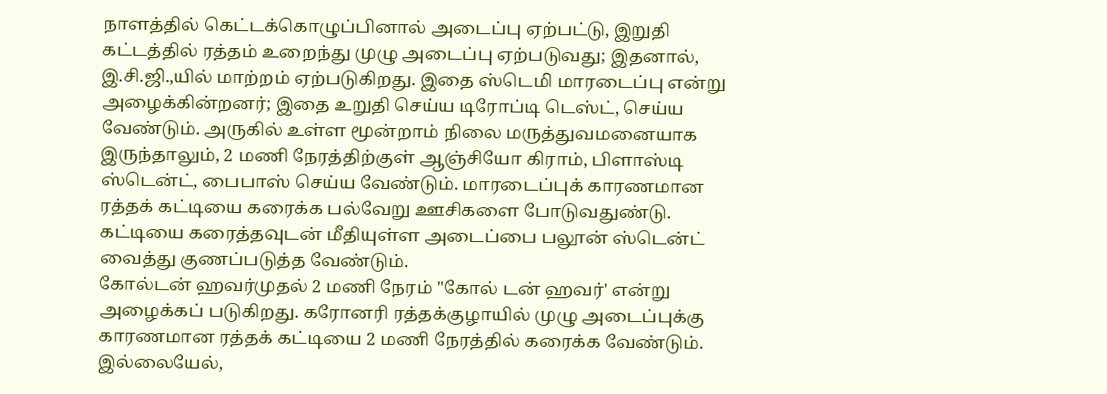நாளத்தில் கெட்டக்கொழுப்பினால் அடைப்பு ஏற்பட்டு, இறுதி கட்டத்தில் ரத்தம் உறைந்து முழு அடைப்பு ஏற்படுவது; இதனால், இ.சி.ஜி.,யில் மாற்றம் ஏற்படுகிறது. இதை ஸ்டெமி மாரடைப்பு என்று அழைக்கின்றனர்; இதை உறுதி செய்ய டிரோப்டி டெஸ்ட், செய்ய வேண்டும். அருகில் உள்ள மூன்றாம் நிலை மருத்துவமனையாக இருந்தாலும், 2 மணி நேரத்திற்குள் ஆஞ்சியோ கிராம், பிளாஸ்டி ஸ்டென்ட், பைபாஸ் செய்ய வேண்டும். மாரடைப்புக் காரணமான ரத்தக் கட்டியை கரைக்க பல்வேறு ஊசிகளை போடுவதுண்டு. கட்டியை கரைத்தவுடன் மீதியுள்ள அடைப்பை பலூன் ஸ்டென்ட் வைத்து குணப்படுத்த வேண்டும்.
கோல்டன் ஹவர்முதல் 2 மணி நேரம் "கோல் டன் ஹவர்' என்று அழைக்கப் படுகிறது. கரோனரி ரத்தக்குழாயில் முழு அடைப்புக்கு காரணமான ரத்தக் கட்டியை 2 மணி நேரத்தில் கரைக்க வேண்டும். இல்லையேல்,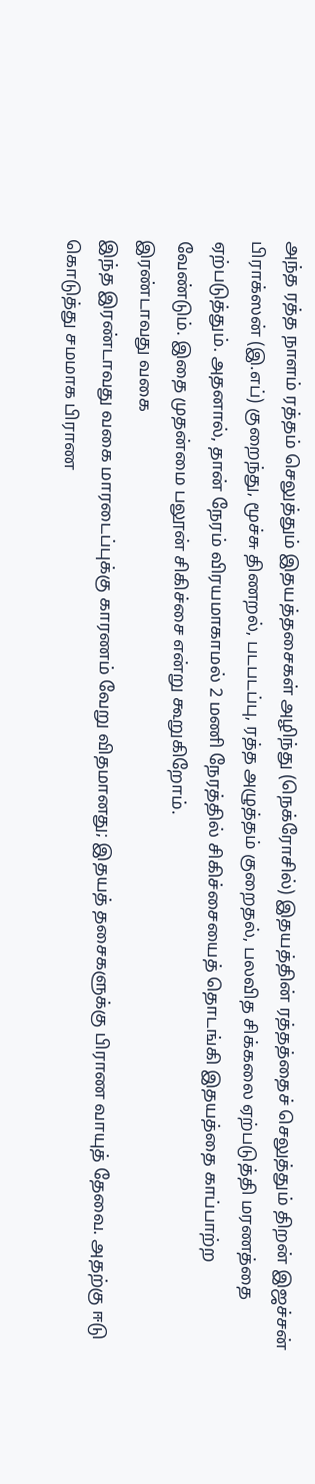அந்த ரத்த நாளம் ரத்தம் செலுத்தும் இதயத்தசைகள் அழிந்து (நெக்ரோசில்) இதயத்தின் ரத்தத்தைச் செலுத்தும் திறன் இஜச்சன் பிராக்ஸன் (இ.எப்) குறைந்து, மூச்சு திணறல், படபடப்பு, ரத்த அழுத்தம் குறைதல், பலவித சிக்கலை ஏற்படுத்தி மரணத்தை ஏற்படுத்தும். அதனால், தான் நேரம் விரயமாகாமல் 2 மணி நேரத்தில் சிகிச்சையைத் தொடங்கி இதயத்தை காப்பாற்ற வேண்டும். இதை முதன்மை பலூன் சிகிச்சை என்று கூறுகிறோம்.
இரண்டாவது வகை
இந்த இரண்டாவது வகை மாரடைப்புக்கு காரணம் வேறு விதமானது; இதயத் தசைகளுக்கு பிராண வாயுத் தேவை. அதற்கு ஈடு கொடுத்து சமமாக பிராண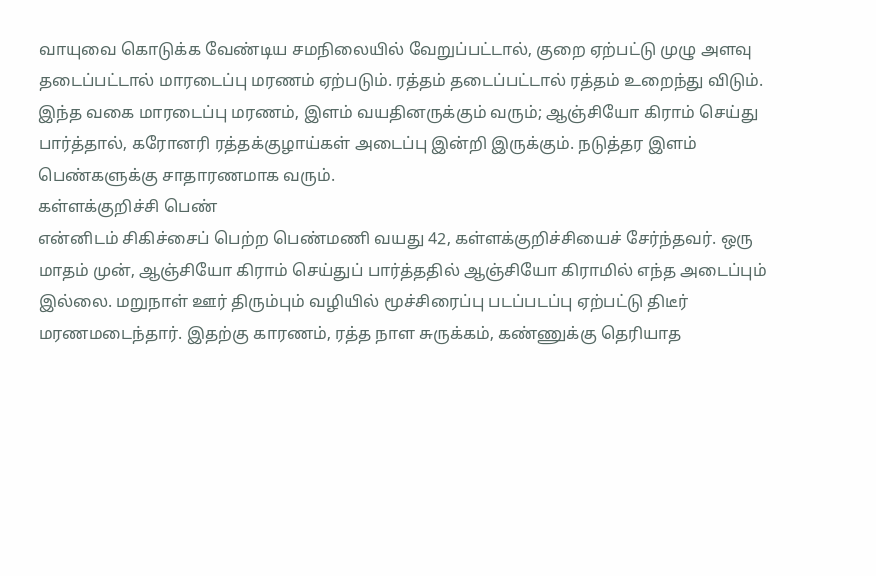வாயுவை கொடுக்க வேண்டிய சமநிலையில் வேறுப்பட்டால், குறை ஏற்பட்டு முழு அளவு தடைப்பட்டால் மாரடைப்பு மரணம் ஏற்படும். ரத்தம் தடைப்பட்டால் ரத்தம் உறைந்து விடும். இந்த வகை மாரடைப்பு மரணம், இளம் வயதினருக்கும் வரும்; ஆஞ்சியோ கிராம் செய்து பார்த்தால், கரோனரி ரத்தக்குழாய்கள் அடைப்பு இன்றி இருக்கும். நடுத்தர இளம் பெண்களுக்கு சாதாரணமாக வரும்.
கள்ளக்குறிச்சி பெண்
என்னிடம் சிகிச்சைப் பெற்ற பெண்மணி வயது 42, கள்ளக்குறிச்சியைச் சேர்ந்தவர். ஒரு மாதம் முன், ஆஞ்சியோ கிராம் செய்துப் பார்த்ததில் ஆஞ்சியோ கிராமில் எந்த அடைப்பும் இல்லை. மறுநாள் ஊர் திரும்பும் வழியில் மூச்சிரைப்பு படப்படப்பு ஏற்பட்டு திடீர் மரணமடைந்தார். இதற்கு காரணம், ரத்த நாள சுருக்கம், கண்ணுக்கு தெரியாத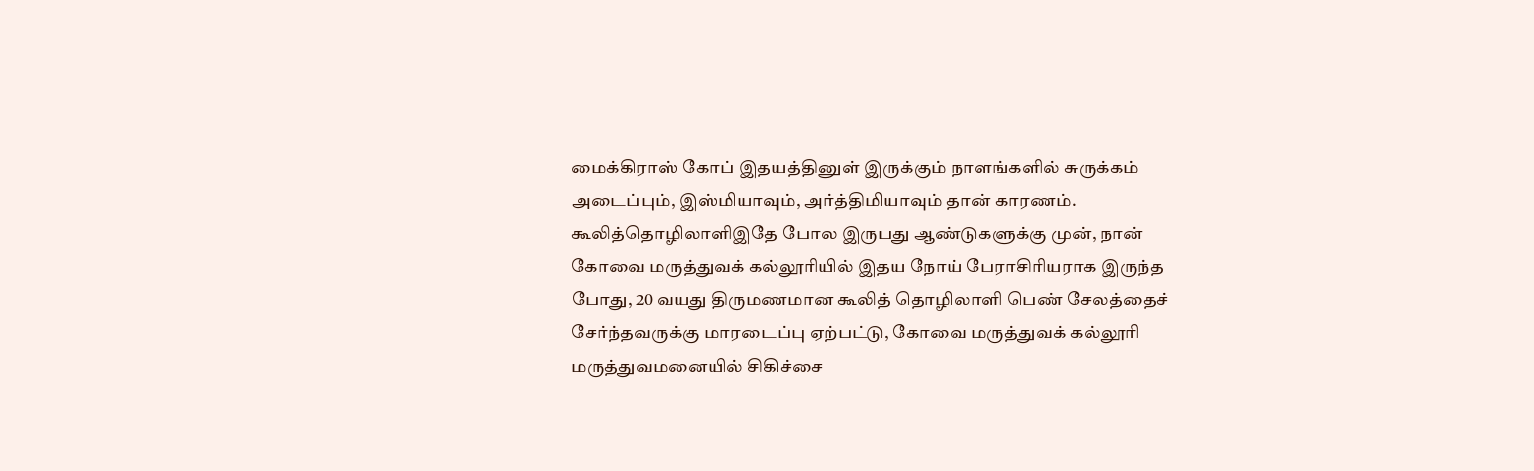மைக்கிராஸ் கோப் இதயத்தினுள் இருக்கும் நாளங்களில் சுருக்கம் அடைப்பும், இஸ்மியாவும், அர்த்திமியாவும் தான் காரணம்.
கூலித்தொழிலாளிஇதே போல இருபது ஆண்டுகளுக்கு முன், நான் கோவை மருத்துவக் கல்லூரியில் இதய நோய் பேராசிரியராக இருந்த போது, 20 வயது திருமணமான கூலித் தொழிலாளி பெண் சேலத்தைச் சேர்ந்தவருக்கு மாரடைப்பு ஏற்பட்டு, கோவை மருத்துவக் கல்லூரி மருத்துவமனையில் சிகிச்சை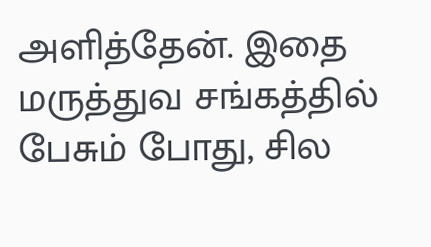அளித்தேன். இதை மருத்துவ சங்கத்தில் பேசும் போது, சில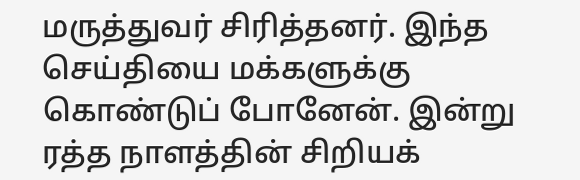மருத்துவர் சிரித்தனர். இந்த செய்தியை மக்களுக்கு கொண்டுப் போனேன். இன்று ரத்த நாளத்தின் சிறியக்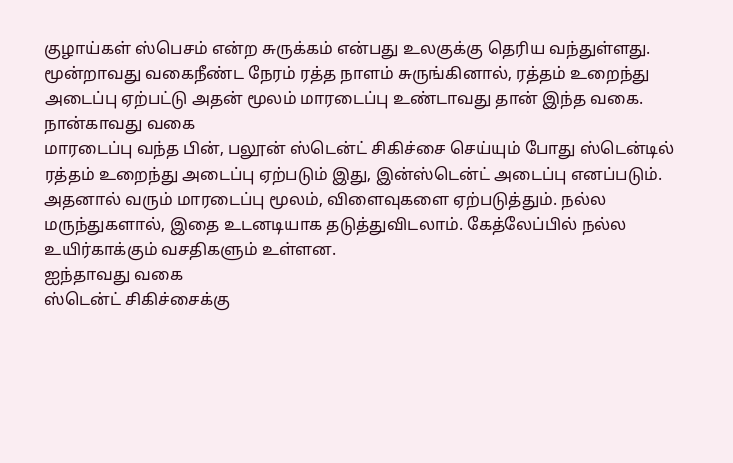குழாய்கள் ஸ்பெசம் என்ற சுருக்கம் என்பது உலகுக்கு தெரிய வந்துள்ளது.
மூன்றாவது வகைநீண்ட நேரம் ரத்த நாளம் சுருங்கினால், ரத்தம் உறைந்து அடைப்பு ஏற்பட்டு அதன் மூலம் மாரடைப்பு உண்டாவது தான் இந்த வகை.
நான்காவது வகை
மாரடைப்பு வந்த பின், பலூன் ஸ்டென்ட் சிகிச்சை செய்யும் போது ஸ்டென்டில் ரத்தம் உறைந்து அடைப்பு ஏற்படும் இது, இன்ஸ்டென்ட் அடைப்பு எனப்படும். அதனால் வரும் மாரடைப்பு மூலம், விளைவுகளை ஏற்படுத்தும். நல்ல மருந்துகளால், இதை உடனடியாக தடுத்துவிடலாம். கேத்லேப்பில் நல்ல உயிர்காக்கும் வசதிகளும் உள்ளன.
ஐந்தாவது வகை
ஸ்டென்ட் சிகிச்சைக்கு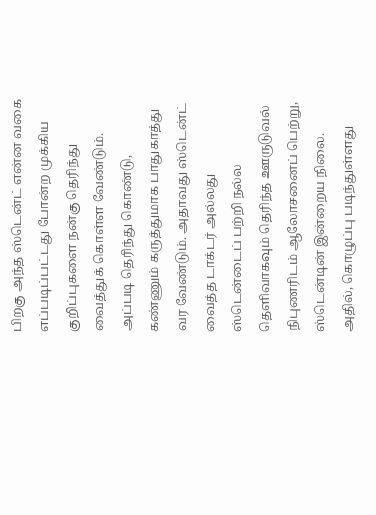பிறகு அந்த ஸ்டென்ட் என்ன வகை எப்படிப்பட்டது போன்ற முக்கிய குறிப்புகளை நன்கு தெரிந்து வைத்துக் கொள்ள வேண்டும். அப்படி தெரிந்து கொண்டு, கண்ணும் கருத்துமாக பாதுகாத்து வர வேண்டும். அதாவது ஸ்டென்ட் வைத்த டாக்டர் அல்லது ஸ்டென்டைப் பற்றி நல்ல தெளிவாகவும் தெரிந்த ஊருடுவல் நிபுணரிடம் ஆலோசனைப் பெற்று, ஸ்டென்டின் இன்றைய நிலை. அதில், கொழுப்பு படிந்துள்ளது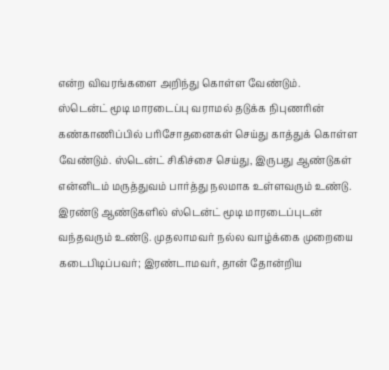என்ற விவரங்களை அறிந்து கொள்ள வேண்டும்.
ஸ்டென்ட் மூடி மாரடைப்பு வராமல் தடுக்க நிபுணரின் கண்காணிப்பில் பரிசோதனைகள் செய்து காத்துக் கொள்ள வேண்டும். ஸ்டென்ட் சிகிச்சை செய்து, இருபது ஆண்டுகள் என்னிடம் மருத்துவம் பார்த்து நலமாக உள்ளவரும் உண்டு. இரண்டு ஆண்டுகளில் ஸ்டென்ட் மூடி மாரடைப்புடன் வந்தவரும் உண்டு. முதலாமவர் நல்ல வாழ்க்கை முறையை கடைபிடிப்பவர்; இரண்டாமவர், தான் தோன்றிய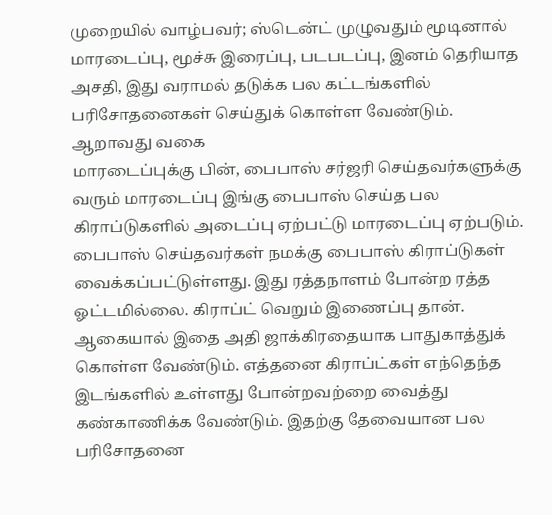முறையில் வாழ்பவர்; ஸ்டென்ட் முழுவதும் மூடினால் மாரடைப்பு, மூச்சு இரைப்பு, படபடப்பு, இனம் தெரியாத அசதி, இது வராமல் தடுக்க பல கட்டங்களில் பரிசோதனைகள் செய்துக் கொள்ள வேண்டும்.
ஆறாவது வகை
மாரடைப்புக்கு பின், பைபாஸ் சர்ஜரி செய்தவர்களுக்கு வரும் மாரடைப்பு இங்கு பைபாஸ் செய்த பல கிராப்டுகளில் அடைப்பு ஏற்பட்டு மாரடைப்பு ஏற்படும். பைபாஸ் செய்தவர்கள் நமக்கு பைபாஸ் கிராப்டுகள் வைக்கப்பட்டுள்ளது. இது ரத்தநாளம் போன்ற ரத்த ஓட்டமில்லை. கிராப்ட் வெறும் இணைப்பு தான். ஆகையால் இதை அதி ஜாக்கிரதையாக பாதுகாத்துக் கொள்ள வேண்டும். எத்தனை கிராப்ட்கள் எந்தெந்த இடங்களில் உள்ளது போன்றவற்றை வைத்து கண்காணிக்க வேண்டும். இதற்கு தேவையான பல பரிசோதனை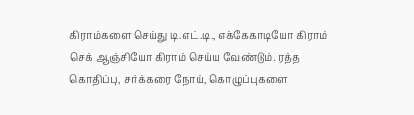கிராம்களை செய்து டி.எட்.டி., எக்கேகாடியோ கிராம் செக் ஆஞ்சியோ கிராம் செய்ய வேண்டும். ரத்த கொதிப்பு, சர்க்கரை நோய், கொழுப்புகளை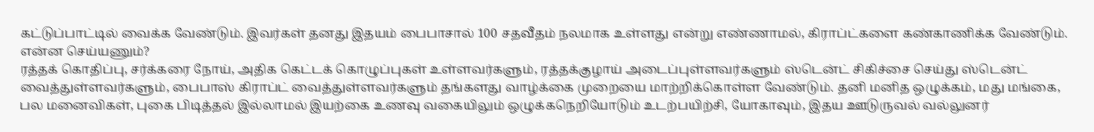கட்டுப்பாட்டில் வைக்க வேண்டும். இவர்கள் தனது இதயம் பைபாசால் 100 சதவீதம் நலமாக உள்ளது என்று எண்ணாமல், கிராப்ட்களை கண்காணிக்க வேண்டும்.
என்ன செய்யணும்?
ரத்தக் கொதிப்பு, சர்க்கரை நோய், அதிக கெட்டக் கொழுப்புகள் உள்ளவர்களும், ரத்தக்குழாய் அடைப்புள்ளவர்களும் ஸ்டென்ட் சிகிச்சை செய்து ஸ்டென்ட் வைத்துள்ளவர்களும், பைபாஸ் கிராப்ட் வைத்துள்ளவர்களும் தங்களது வாழ்க்கை முறையை மாற்றிக்கொள்ள வேண்டும். தனி மனித ஒழுக்கம், மது மங்கை, பல மனைவிகள், புகை பிடித்தல் இல்லாமல் இயற்கை உணவு வகையிலும் ஒழுக்கநெறியோடும் உடற்பயிற்சி, யோகாவும், இதய ஊடுருவல் வல்லுனர்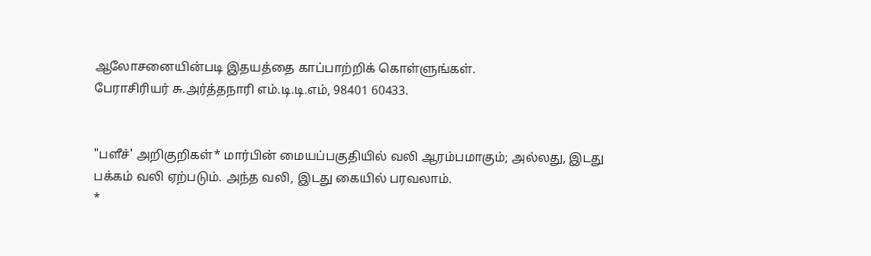ஆலோசனையின்படி இதயத்தை காப்பாற்றிக் கொள்ளுங்கள்.
பேராசிரியர் சு.அர்த்தநாரி எம்.டி.டி.எம், 98401 60433.


"பளீச்' அறிகுறிகள்* மார்பின் மையப்பகுதியில் வலி ஆரம்பமாகும்; அல்லது, இடது பக்கம் வலி ஏற்படும். அந்த வலி, இடது கையில் பரவலாம்.
*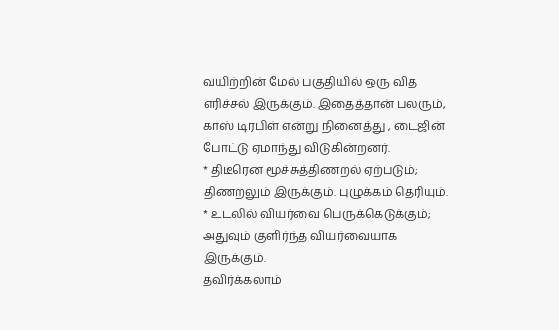வயிற்றின் மேல் பகுதியில் ஒரு வித எரிச்சல் இருக்கும். இதைத்தான் பலரும், காஸ் டிரபிள் என்று நினைத்து , டைஜின் போட்டு ஏமாந்து விடுகின்றனர்.
* திடீரென மூச்சுத்திணறல் ஏற்படும்; திணறலும் இருக்கும். புழுக்கம் தெரியும்.
* உடலில் வியர்வை பெருக்கெடுக்கும்; அதுவும் குளிர்ந்த வியர்வையாக இருக்கும்.
தவிர்க்கலாம்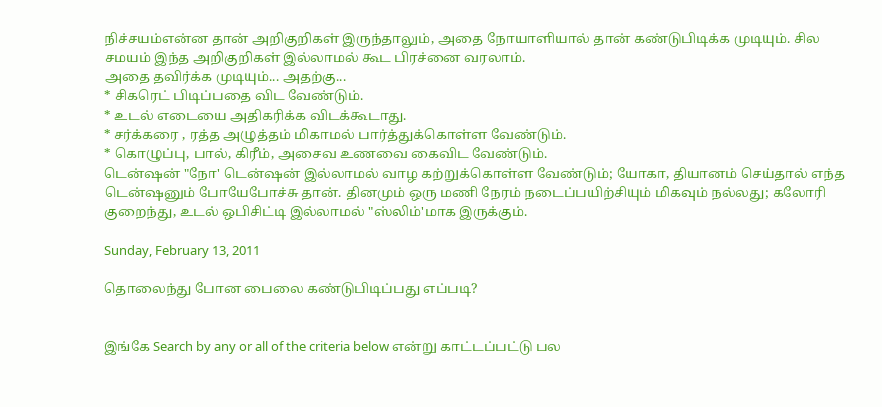நிச்சயம்என்ன தான் அறிகுறிகள் இருந்தாலும், அதை நோயாளியால் தான் கண்டுபிடிக்க முடியும். சில சமயம் இந்த அறிகுறிகள் இல்லாமல் கூட பிரச்னை வரலாம்.
அதை தவிர்க்க முடியும்... அதற்கு...
* சிகரெட் பிடிப்பதை விட வேண்டும்.
* உடல் எடையை அதிகரிக்க விடக்கூடாது.
* சர்க்கரை , ரத்த அழுத்தம் மிகாமல் பார்த்துக்கொள்ள வேண்டும்.
* கொழுப்பு, பால், கிரீம், அசைவ உணவை கைவிட வேண்டும்.
டென்ஷன் "நோ' டென்ஷன் இல்லாமல் வாழ கற்றுக்கொள்ள வேண்டும்; யோகா, தியானம் செய்தால் எந்த டென்ஷனும் போயேபோச்சு தான். தினமும் ஒரு மணி நேரம் நடைப்பயிற்சியும் மிகவும் நல்லது; கலோரி குறைந்து, உடல் ஒபிசிட்டி இல்லாமல் "ஸ்லிம்'மாக இருக்கும்.

Sunday, February 13, 2011

தொலைந்து போன பைலை கண்டுபிடிப்பது எப்படி?


இங்கே Search by any or all of the criteria below என்று காட்டப்பட்டு பல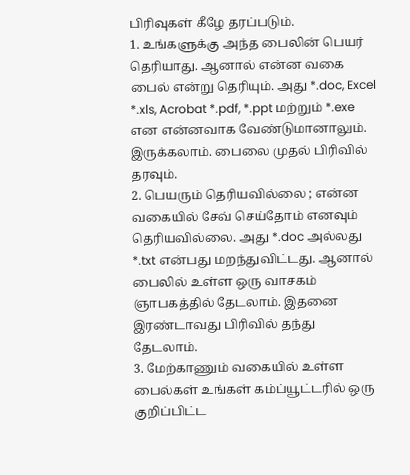பிரிவுகள் கீழே தரப்படும்.
1. உங்களுக்கு அந்த பைலின் பெயர் தெரியாது. ஆனால் என்ன வகை பைல் என்று தெரியும். அது *.doc, Excel *.xls, Acrobat *.pdf, *.ppt மற்றும் *.exe என என்னவாக வேண்டுமானாலும். இருக்கலாம். பைலை முதல் பிரிவில் தரவும்.
2. பெயரும் தெரியவில்லை ; என்ன வகையில் சேவ் செய்தோம் எனவும் தெரியவில்லை. அது *.doc அல்லது *.txt என்பது மறந்துவிட்டது. ஆனால் பைலில் உள்ள ஒரு வாசகம் ஞாபகத்தில் தேடலாம். இதனை இரண்டாவது பிரிவில் தந்து தேடலாம்.
3. மேற்காணும் வகையில் உள்ள பைல்கள் உங்கள் கம்ப்யூட்டரில் ஒரு குறிப்பிட்ட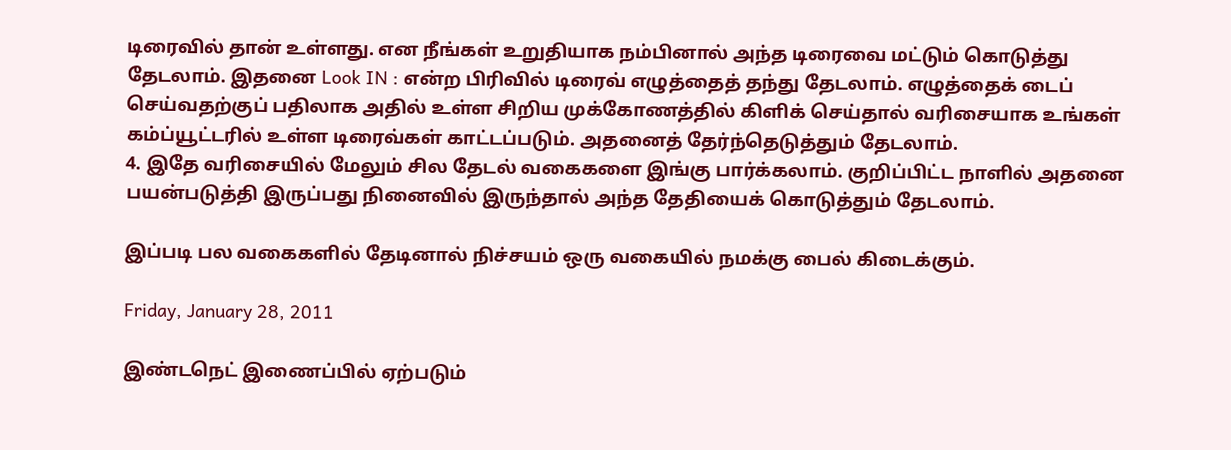டிரைவில் தான் உள்ளது. என நீங்கள் உறுதியாக நம்பினால் அந்த டிரைவை மட்டும் கொடுத்து தேடலாம். இதனை Look IN : என்ற பிரிவில் டிரைவ் எழுத்தைத் தந்து தேடலாம். எழுத்தைக் டைப் செய்வதற்குப் பதிலாக அதில் உள்ள சிறிய முக்கோணத்தில் கிளிக் செய்தால் வரிசையாக உங்கள் கம்ப்யூட்டரில் உள்ள டிரைவ்கள் காட்டப்படும். அதனைத் தேர்ந்தெடுத்தும் தேடலாம்.
4. இதே வரிசையில் மேலும் சில தேடல் வகைகளை இங்கு பார்க்கலாம். குறிப்பிட்ட நாளில் அதனை பயன்படுத்தி இருப்பது நினைவில் இருந்தால் அந்த தேதியைக் கொடுத்தும் தேடலாம்.

இப்படி பல வகைகளில் தேடினால் நிச்சயம் ஒரு வகையில் நமக்கு பைல் கிடைக்கும்.

Friday, January 28, 2011

இண்டநெட் இணைப்பில் ஏற்படும்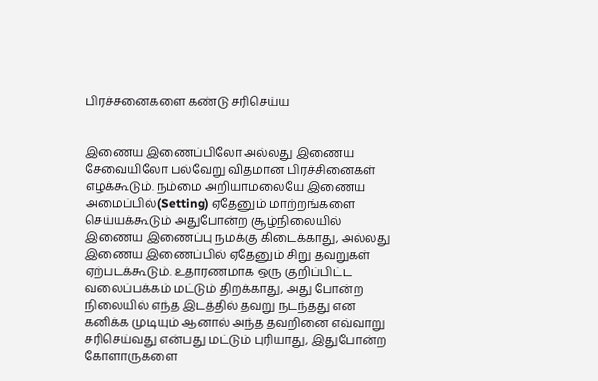பிரச்சனைகளை கண்டு சரிசெய்ய


இணைய இணைப்பிலோ அல்லது இணைய சேவையிலோ பல்வேறு விதமான பிரச்சினைகள் எழக்கூடும். நம்மை அறியாமலையே இணைய  அமைப்பில்(Setting) ஏதேனும் மாற்றங்களை செய்யக்கூடும் அதுபோன்ற சூழ்நிலையில் இணைய இணைப்பு நமக்கு கிடைக்காது, அல்லது இணைய இணைப்பில் ஏதேனும் சிறு தவறுகள் ஏற்படக்கூடும். உதாரணமாக ஒரு குறிப்பிட்ட வலைப்பக்கம் மட்டும் திறக்காது, அது போன்ற நிலையில் எந்த இடத்தில் தவறு நடந்தது என கனிக்க முடியும் ஆனால் அந்த தவறினை எவ்வாறு சரிசெய்வது என்பது மட்டும் புரியாது, இதுபோன்ற கோளாருகளை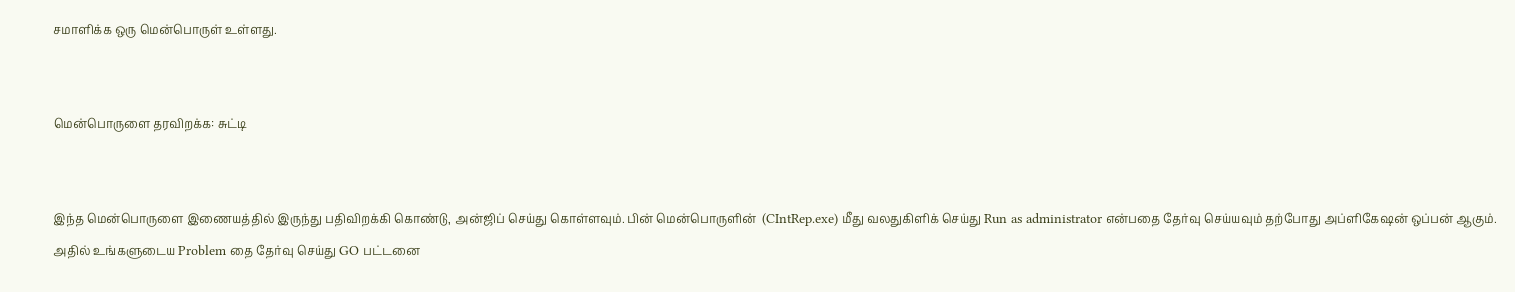சமாளிக்க ஒரு மென்பொருள் உள்ளது.


மென்பொருளை தரவிறக்க: சுட்டி


இந்த மென்பொருளை இணையத்தில் இருந்து பதிவிறக்கி கொண்டு, அன்ஜிப் செய்து கொள்ளவும். பின் மென்பொருளின்  (CIntRep.exe) மீது வலதுகிளிக் செய்து Run as administrator என்பதை தேர்வு செய்யவும் தற்போது அப்ளிகேஷன் ஒப்பன் ஆகும். அதில் உங்களுடைய Problem தை தேர்வு செய்து GO பட்டனை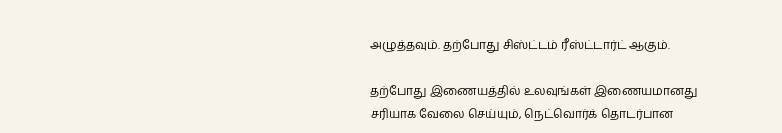அழுத்தவும். தற்போது சிஸ்ட்டம் ரீஸ்ட்டார்ட் ஆகும்.

தற்போது இணையத்தில் உலவுங்கள் இணையமானது சரியாக வேலை செய்யும், நெட்வொர்க் தொடர்பான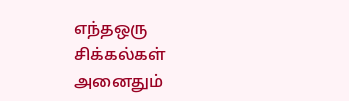எந்தஒரு சிக்கல்கள் அனைதும்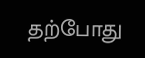தற்போது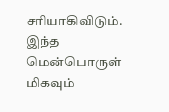சரியாகிவிடும். இந்த மென்பொருள் மிகவும்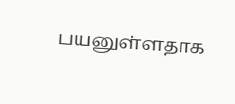பயனுள்ளதாக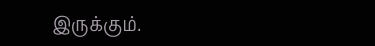இருக்கும்.